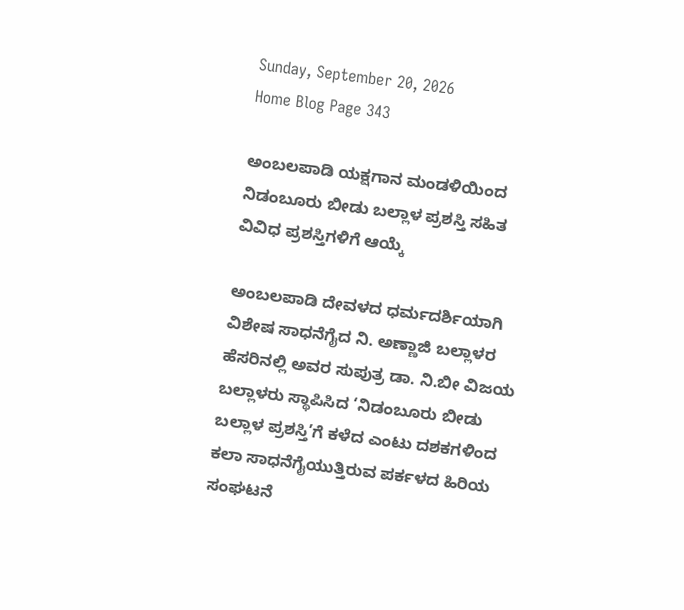Sunday, September 20, 2026
Home Blog Page 343

ಅಂಬಲಪಾಡಿ ಯಕ್ಷಗಾನ ಮಂಡಳಿಯಿಂದ ನಿಡಂಬೂರು ಬೀಡು ಬಲ್ಲಾಳ ಪ್ರಶಸ್ತಿ ಸಹಿತ ವಿವಿಧ ಪ್ರಶಸ್ತಿಗಳಿಗೆ ಆಯ್ಕೆ

ಅಂಬಲಪಾಡಿ ದೇವಳದ ಧರ್ಮದರ್ಶಿಯಾಗಿ ವಿಶೇಷ ಸಾಧನೆಗೈದ ನಿ. ಅಣ್ಣಾಜಿ ಬಲ್ಲಾಳರ ಹೆಸರಿನಲ್ಲಿ ಅವರ ಸುಪುತ್ರ ಡಾ. ನಿ.ಬೀ ವಿಜಯ ಬಲ್ಲಾಳರು ಸ್ಥಾಪಿಸಿದ ‘ನಿಡಂಬೂರು ಬೀಡು ಬಲ್ಲಾಳ ಪ್ರಶಸ್ತಿ’ಗೆ ಕಳೆದ ಎಂಟು ದಶಕಗಳಿಂದ ಕಲಾ ಸಾಧನೆಗೈಯುತ್ತಿರುವ ಪರ್ಕಳದ ಹಿರಿಯ ಸಂಘಟನೆ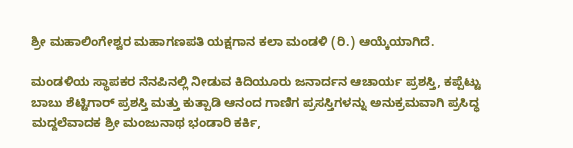ಶ್ರೀ ಮಹಾಲಿಂಗೇಶ್ವರ ಮಹಾಗಣಪತಿ ಯಕ್ಷಗಾನ ಕಲಾ ಮಂಡಳಿ (ರಿ.) ಆಯ್ಕೆಯಾಗಿದೆ.

ಮಂಡಳಿಯ ಸ್ಥಾಪಕರ ನೆನಪಿನಲ್ಲಿ ನೀಡುವ ಕಿದಿಯೂರು ಜನಾರ್ದನ ಆಚಾರ್ಯ ಪ್ರಶಸ್ತಿ, ಕಪ್ಪೆಟ್ಟು ಬಾಬು ಶೆಟ್ಟಿಗಾರ್ ಪ್ರಶಸ್ತಿ ಮತ್ತು ಕುತ್ಪಾಡಿ ಆನಂದ ಗಾಣಿಗ ಪ್ರಸಸ್ತಿಗಳನ್ನು ಅನುಕ್ರಮವಾಗಿ ಪ್ರಸಿದ್ಧ ಮದ್ದಲೆವಾದಕ ಶ್ರೀ ಮಂಜುನಾಥ ಭಂಡಾರಿ ಕರ್ಕಿ,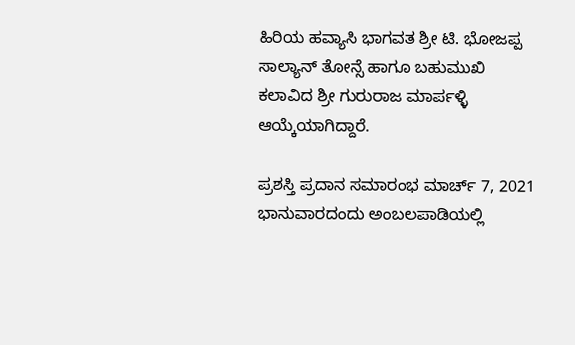ಹಿರಿಯ ಹವ್ಯಾಸಿ ಭಾಗವತ ಶ್ರೀ ಟಿ. ಭೋಜಪ್ಪ ಸಾಲ್ಯಾನ್ ತೋನ್ಸೆ ಹಾಗೂ ಬಹುಮುಖಿ ಕಲಾವಿದ ಶ್ರೀ ಗುರುರಾಜ ಮಾರ್ಪಳ್ಳಿ ಆಯ್ಕೆಯಾಗಿದ್ದಾರೆ.

ಪ್ರಶಸ್ತಿ ಪ್ರದಾನ ಸಮಾರಂಭ ಮಾರ್ಚ್ 7, 2021 ಭಾನುವಾರದಂದು ಅಂಬಲಪಾಡಿಯಲ್ಲಿ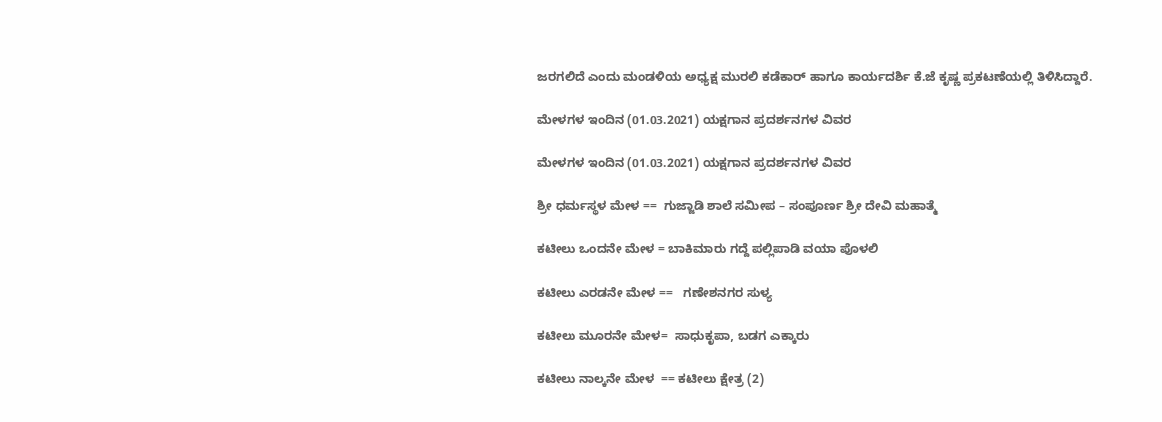ಜರಗಲಿದೆ ಎಂದು ಮಂಡಳಿಯ ಅಧ್ಯಕ್ಷ ಮುರಲಿ ಕಡೆಕಾರ್ ಹಾಗೂ ಕಾರ್ಯದರ್ಶಿ ಕೆ.ಜೆ ಕೃಷ್ಣ ಪ್ರಕಟಣೆಯಲ್ಲಿ ತಿಳಿಸಿದ್ದಾರೆ.

ಮೇಳಗಳ ಇಂದಿನ (01.03.2021) ಯಕ್ಷಗಾನ ಪ್ರದರ್ಶನಗಳ ವಿವರ

ಮೇಳಗಳ ಇಂದಿನ (01.03.2021) ಯಕ್ಷಗಾನ ಪ್ರದರ್ಶನಗಳ ವಿವರ

ಶ್ರೀ ಧರ್ಮಸ್ಥಳ ಮೇಳ ==  ಗುಜ್ಜಾಡಿ ಶಾಲೆ ಸಮೀಪ – ಸಂಪೂರ್ಣ ಶ್ರೀ ದೇವಿ ಮಹಾತ್ಮೆ

ಕಟೀಲು ಒಂದನೇ ಮೇಳ = ಬಾಕಿಮಾರು ಗದ್ದೆ ಪಲ್ಲಿಪಾಡಿ ವಯಾ ಪೊಳಲಿ

ಕಟೀಲು ಎರಡನೇ ಮೇಳ ==   ಗಣೇಶನಗರ ಸುಳ್ಯ

ಕಟೀಲು ಮೂರನೇ ಮೇಳ=  ಸಾಧುಕೃಪಾ, ಬಡಗ ಎಕ್ಕಾರು

ಕಟೀಲು ನಾಲ್ಕನೇ ಮೇಳ  == ಕಟೀಲು ಕ್ಷೇತ್ರ (2)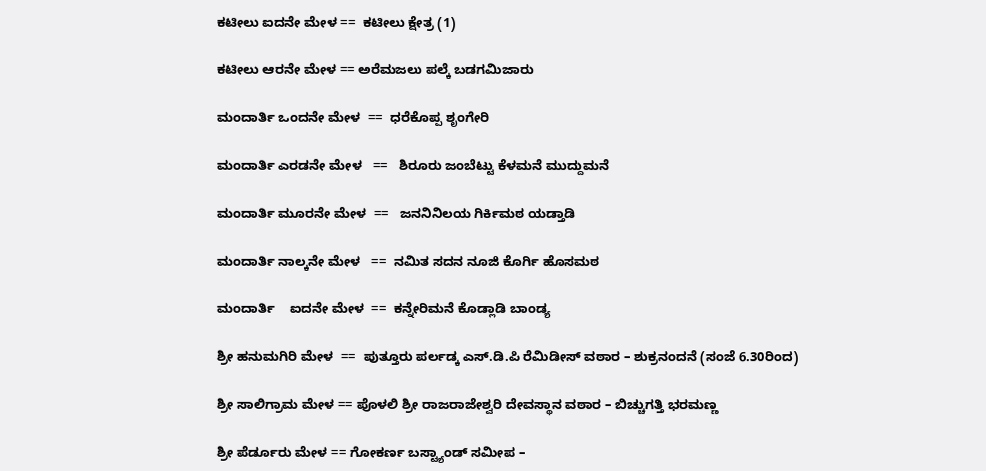ಕಟೀಲು ಐದನೇ ಮೇಳ ==  ಕಟೀಲು ಕ್ಷೇತ್ರ (1)

ಕಟೀಲು ಆರನೇ ಮೇಳ == ಅರೆಮಜಲು ಪಲ್ಕೆ ಬಡಗಮಿಜಾರು

ಮಂದಾರ್ತಿ ಒಂದನೇ ಮೇಳ  ==  ಧರೆಕೊಪ್ಪ ಶೃಂಗೇರಿ

ಮಂದಾರ್ತಿ ಎರಡನೇ ಮೇಳ   ==   ಶಿರೂರು ಜಂಬೆಟ್ಟು ಕೆಳಮನೆ ಮುದ್ದುಮನೆ

ಮಂದಾರ್ತಿ ಮೂರನೇ ಮೇಳ  ==   ಜನನಿನಿಲಯ ಗಿರ್ಕಿಮಠ ಯಡ್ತಾಡಿ

ಮಂದಾರ್ತಿ ನಾಲ್ಕನೇ ಮೇಳ   ==  ನಮಿತ ಸದನ ನೂಜಿ ಕೊರ್ಗಿ ಹೊಸಮಠ

ಮಂದಾರ್ತಿ    ಐದನೇ ಮೇಳ  ==  ಕನ್ನೇರಿಮನೆ ಕೊಡ್ಲಾಡಿ ಬಾಂಡ್ಯ

ಶ್ರೀ ಹನುಮಗಿರಿ ಮೇಳ  ==  ಪುತ್ತೂರು ಪರ್ಲಡ್ಕ ಎಸ್.ಡಿ.ಪಿ ರೆಮಿಡೀಸ್ ವಠಾರ – ಶುಕ್ರನಂದನೆ (ಸಂಜೆ 6.30ರಿಂದ)

ಶ್ರೀ ಸಾಲಿಗ್ರಾಮ ಮೇಳ == ಪೊಳಲಿ ಶ್ರೀ ರಾಜರಾಜೇಶ್ವರಿ ದೇವಸ್ಥಾನ ವಠಾರ – ಬಿಚ್ಚುಗತ್ತಿ ಭರಮಣ್ಣ

ಶ್ರೀ ಪೆರ್ಡೂರು ಮೇಳ == ಗೋಕರ್ಣ ಬಸ್ಟ್ಯಾಂಡ್ ಸಮೀಪ –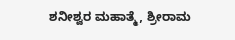ಶನೀಶ್ವರ ಮಹಾತ್ಮೆ, ಶ್ರೀರಾಮ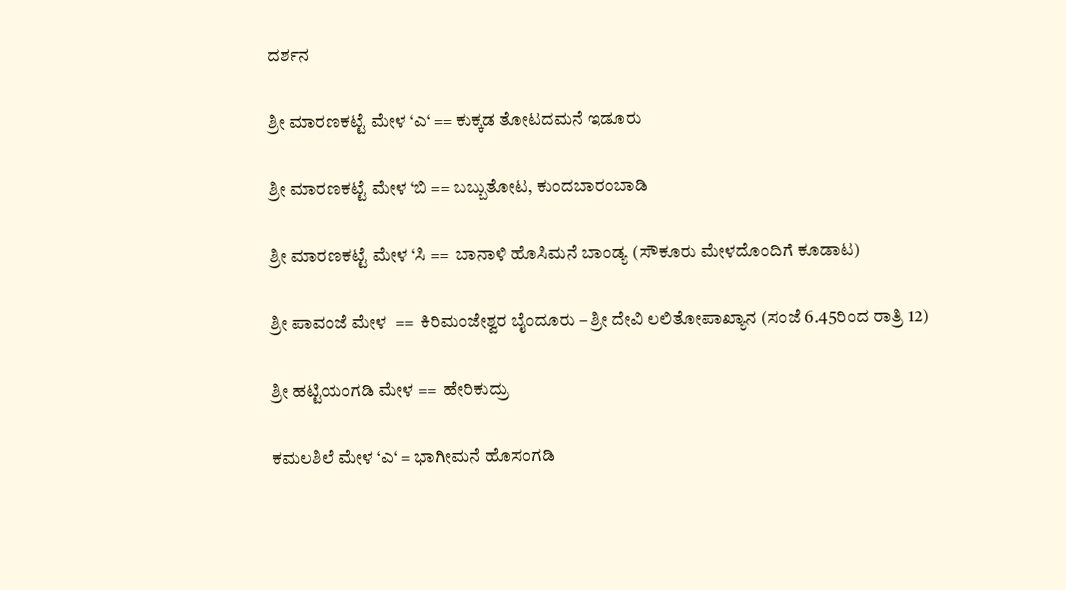ದರ್ಶನ

ಶ್ರೀ ಮಾರಣಕಟ್ಟೆ ಮೇಳ ‘ಎ‘ == ಕುಕ್ಕಡ ತೋಟದಮನೆ ಇಡೂರು

ಶ್ರೀ ಮಾರಣಕಟ್ಟೆ ಮೇಳ ‘ಬಿ == ಬಬ್ಬುತೋಟ, ಕುಂದಬಾರಂಬಾಡಿ

ಶ್ರೀ ಮಾರಣಕಟ್ಟೆ ಮೇಳ ‘ಸಿ ==  ಬಾನಾಳಿ ಹೊಸಿಮನೆ ಬಾಂಡ್ಯ (ಸೌಕೂರು ಮೇಳದೊಂದಿಗೆ ಕೂಡಾಟ)

ಶ್ರೀ ಪಾವಂಜೆ ಮೇಳ  ==  ಕಿರಿಮಂಜೇಶ್ವರ ಬೈಂದೂರು – ಶ್ರೀ ದೇವಿ ಲಲಿತೋಪಾಖ್ಯಾನ (ಸಂಜೆ 6.45ರಿಂದ ರಾತ್ರಿ 12)

ಶ್ರೀ ಹಟ್ಟಿಯಂಗಡಿ ಮೇಳ ==  ಹೇರಿಕುದ್ರು

ಕಮಲಶಿಲೆ ಮೇಳ ‘ಎ‘ = ಭಾಗೀಮನೆ ಹೊಸಂಗಡಿ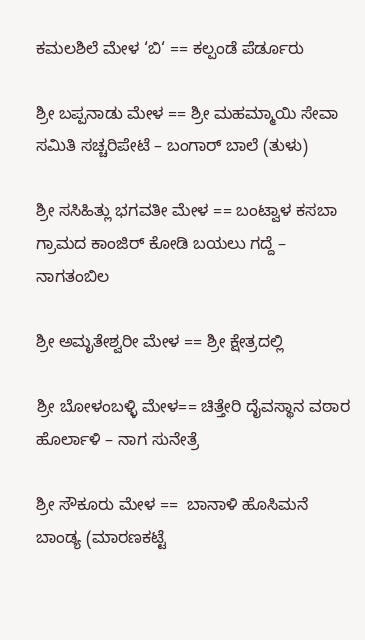ಕಮಲಶಿಲೆ ಮೇಳ ‘ಬಿ‘ == ಕಲ್ಪಂಡೆ ಪೆರ್ಡೂರು

ಶ್ರೀ ಬಪ್ಪನಾಡು ಮೇಳ == ಶ್ರೀ ಮಹಮ್ಮಾಯಿ ಸೇವಾ ಸಮಿತಿ ಸಚ್ಚರಿಪೇಟೆ – ಬಂಗಾರ್ ಬಾಲೆ (ತುಳು)

ಶ್ರೀ ಸಸಿಹಿತ್ಲು ಭಗವತೀ ಮೇಳ == ಬಂಟ್ವಾಳ ಕಸಬಾ ಗ್ರಾಮದ ಕಾಂಜಿರ್ ಕೋಡಿ ಬಯಲು ಗದ್ದೆ – ನಾಗತಂಬಿಲ

ಶ್ರೀ ಅಮೃತೇಶ್ವರೀ ಮೇಳ == ಶ್ರೀ ಕ್ಷೇತ್ರದಲ್ಲಿ

ಶ್ರೀ ಬೋಳಂಬಳ್ಳಿ ಮೇಳ== ಚಿತ್ತೇರಿ ದೈವಸ್ಥಾನ ವಠಾರ ಹೊರ್ಲಾಳಿ – ನಾಗ ಸುನೇತ್ರೆ

ಶ್ರೀ ಸೌಕೂರು ಮೇಳ ==  ಬಾನಾಳಿ ಹೊಸಿಮನೆ ಬಾಂಡ್ಯ (ಮಾರಣಕಟ್ಟೆ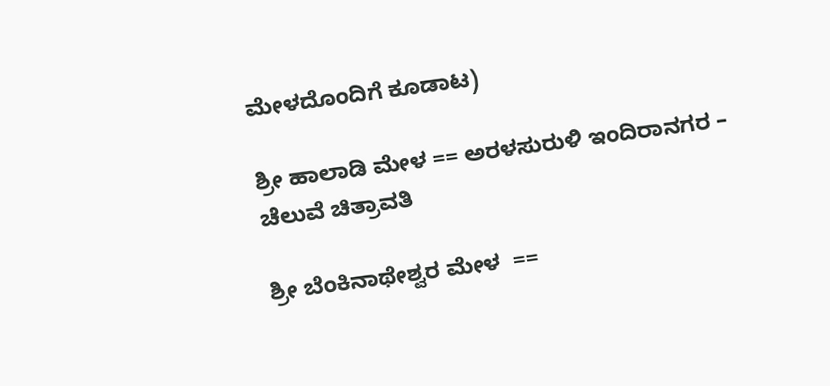ಮೇಳದೊಂದಿಗೆ ಕೂಡಾಟ)

ಶ್ರೀ ಹಾಲಾಡಿ ಮೇಳ == ಅರಳಸುರುಳಿ ಇಂದಿರಾನಗರ – ಚೆಲುವೆ ಚಿತ್ರಾವತಿ

ಶ್ರೀ ಬೆಂಕಿನಾಥೇಶ್ವರ ಮೇಳ  ==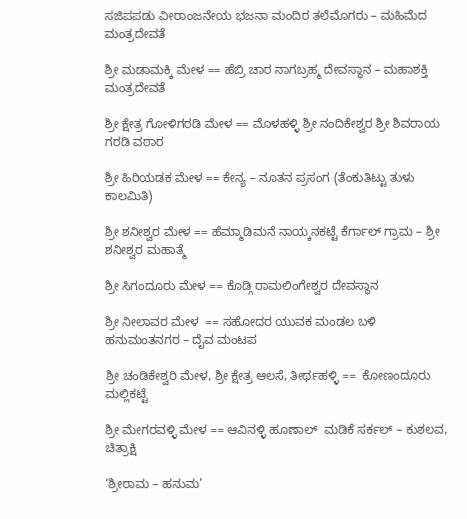ಸಜಿಪಪಡು ವೀರಾಂಜನೇಯ ಭಜನಾ ಮಂದಿರ ತಲೆಮೊಗರು – ಮಹಿಮೆದ ಮಂತ್ರದೇವತೆ

ಶ್ರೀ ಮಡಾಮಕ್ಕಿ ಮೇಳ == ಹೆಬ್ರಿ ಚಾರ ನಾಗಬ್ರಹ್ಮ ದೇವಸ್ಥಾನ – ಮಹಾಶಕ್ತಿ ಮಂತ್ರದೇವತೆ

ಶ್ರೀ ಕ್ಷೇತ್ರ ಗೋಳಿಗರಡಿ ಮೇಳ == ಮೊಳಹಳ್ಳಿ ಶ್ರೀ ನಂದಿಕೇಶ್ವರ ಶ್ರೀ ಶಿವರಾಯ ಗರಡಿ ವಠಾರ

ಶ್ರೀ ಹಿರಿಯಡಕ ಮೇಳ == ಕೇನ್ಯ – ನೂತನ ಪ್ರಸಂಗ (ತೆಂಕುತಿಟ್ಟು ತುಳು ಕಾಲಮಿತಿ)

ಶ್ರೀ ಶನೀಶ್ವರ ಮೇಳ == ಹೆಮ್ಮಾಡಿಮನೆ ನಾಯ್ಕನಕಟ್ಟೆ ಕೆರ್ಗಾಲ್ ಗ್ರಾಮ – ಶ್ರೀ ಶನೀಶ್ವರ ಮಹಾತ್ಮೆ

ಶ್ರೀ ಸಿಗಂದೂರು ಮೇಳ == ಕೊಡ್ಗಿ ರಾಮಲಿಂಗೇಶ್ವರ ದೇವಸ್ಥಾನ

ಶ್ರೀ ನೀಲಾವರ ಮೇಳ  == ಸಹೋದರ ಯುವಕ ಮಂಡಲ ಬಳಿ ಹನುಮಂತನಗರ – ದೈವ ಮಂಟಪ

ಶ್ರೀ ಚಂಡಿಕೇಶ್ವರಿ ಮೇಳ, ಶ್ರೀ ಕ್ಷೇತ್ರ ಆಲಸೆ, ತೀರ್ಥಹಳ್ಳಿ ==  ಕೋಣಂದೂರು ಮಲ್ಲಿಕಟ್ಟೆ

ಶ್ರೀ ಮೇಗರವಳ್ಳಿ ಮೇಳ == ಆವಿನಳ್ಳಿ ಹೂಣಾಲ್  ಮಡಿಕೆ ಸರ್ಕಲ್ – ಕುಶಲವ, ಚಿತ್ರಾಕ್ಷಿ

‘ಶ್ರೀರಾಮ – ಹನುಮ’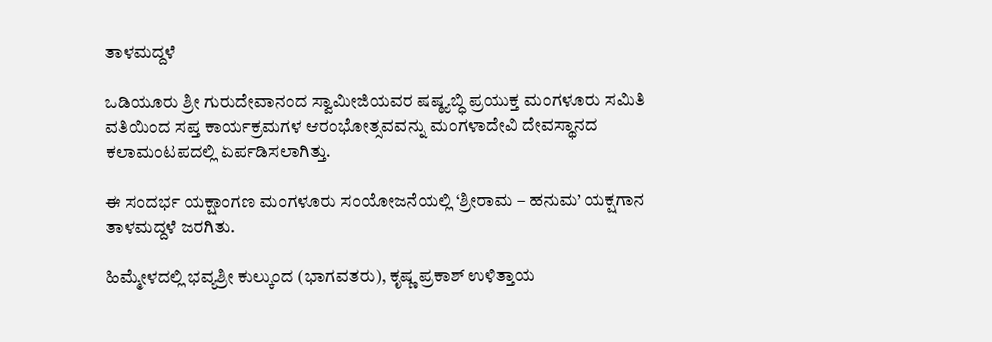ತಾಳಮದ್ದಳೆ

ಒಡಿಯೂರು ಶ್ರೀ ಗುರುದೇವಾನಂದ ಸ್ವಾಮೀಜಿಯವರ ಷಷ್ಠ್ಯಬ್ಧಿ ಪ್ರಯುಕ್ತ ಮಂಗಳೂರು ಸಮಿತಿ ವತಿಯಿಂದ ಸಪ್ತ ಕಾರ್ಯಕ್ರಮಗಳ ಆರಂಭೋತ್ಸವವನ್ನು ಮಂಗಳಾದೇವಿ ದೇವಸ್ಥಾನದ ಕಲಾಮಂಟಪದಲ್ಲಿ ಏರ್ಪಡಿಸಲಾಗಿತ್ತು.

ಈ ಸಂದರ್ಭ ಯಕ್ಷಾಂಗಣ ಮಂಗಳೂರು ಸಂಯೋಜನೆಯಲ್ಲಿ ‘ಶ್ರೀರಾಮ – ಹನುಮ’ ಯಕ್ಷಗಾನ ತಾಳಮದ್ದಳೆ ಜರಗಿತು.

ಹಿಮ್ಮೇಳದಲ್ಲಿ ಭವ್ಯಶ್ರೀ ಕುಲ್ಕುಂದ (ಭಾಗವತರು), ಕೃಷ್ಣ ಪ್ರಕಾಶ್ ಉಳಿತ್ತಾಯ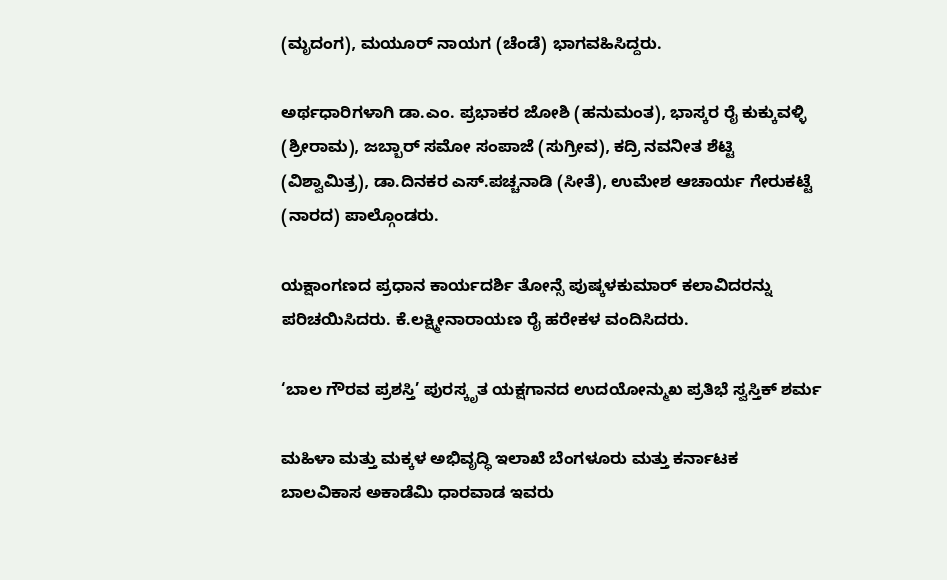(ಮೃದಂಗ), ಮಯೂರ್ ನಾಯಗ (ಚೆಂಡೆ) ಭಾಗವಹಿಸಿದ್ದರು.

ಅರ್ಥಧಾರಿಗಳಾಗಿ ಡಾ.ಎಂ. ಪ್ರಭಾಕರ ಜೋಶಿ (ಹನುಮಂತ), ಭಾಸ್ಕರ ರೈ ಕುಕ್ಕುವಳ್ಳಿ (ಶ್ರೀರಾಮ), ಜಬ್ಬಾರ್ ಸಮೋ ಸಂಪಾಜೆ (ಸುಗ್ರೀವ), ಕದ್ರಿ ನವನೀತ ಶೆಟ್ಟಿ (ವಿಶ್ವಾಮಿತ್ರ), ಡಾ.ದಿನಕರ ಎಸ್.ಪಚ್ಚನಾಡಿ (ಸೀತೆ), ಉಮೇಶ ಆಚಾರ್ಯ ಗೇರುಕಟ್ಟೆ (ನಾರದ) ಪಾಲ್ಗೊಂಡರು.

ಯಕ್ಷಾಂಗಣದ ಪ್ರಧಾನ ಕಾರ್ಯದರ್ಶಿ ತೋನ್ಸೆ ಪುಷ್ಕಳಕುಮಾರ್ ಕಲಾವಿದರನ್ನು ಪರಿಚಯಿಸಿದರು. ಕೆ.ಲಕ್ಷ್ಮೀನಾರಾಯಣ ರೈ ಹರೇಕಳ ವಂದಿಸಿದರು.

‘ಬಾಲ ಗೌರವ ಪ್ರಶಸ್ತಿ’ ಪುರಸ್ಕೃತ ಯಕ್ಷಗಾನದ ಉದಯೋನ್ಮುಖ ಪ್ರತಿಭೆ ಸ್ವಸ್ತಿಕ್ ಶರ್ಮ

ಮಹಿಳಾ ಮತ್ತು ಮಕ್ಕಳ ಅಭಿವೃದ್ಧಿ ಇಲಾಖೆ ಬೆಂಗಳೂರು ಮತ್ತು ಕರ್ನಾಟಕ ಬಾಲವಿಕಾಸ ಅಕಾಡೆಮಿ ಧಾರವಾಡ ಇವರು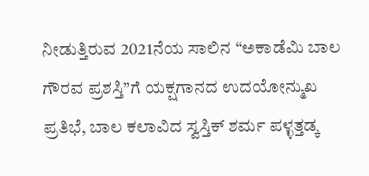ನೀಡುತ್ತಿರುವ 2021ನೆಯ ಸಾಲಿನ “ಅಕಾಡೆಮಿ ಬಾಲ ಗೌರವ ಪ್ರಶಸ್ತಿ”ಗೆ ಯಕ್ಷಗಾನದ ಉದಯೋನ್ಮುಖ ಪ್ರತಿಭೆ, ಬಾಲ ಕಲಾವಿದ ಸ್ವಸ್ತಿಕ್ ಶರ್ಮ ಪಳ್ಳತ್ತಡ್ಕ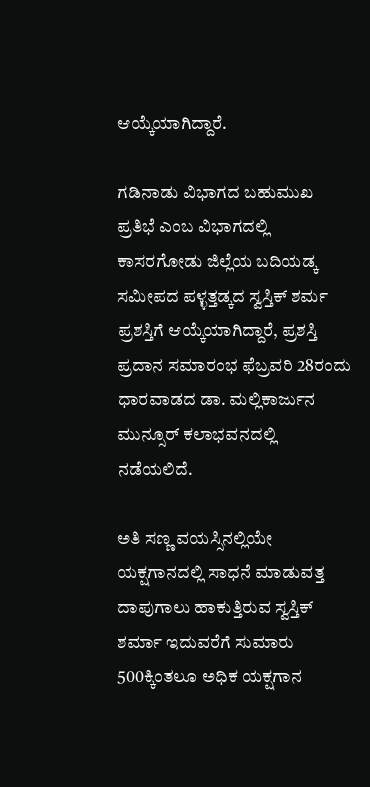ಆಯ್ಕೆಯಾಗಿದ್ದಾರೆ.

ಗಡಿನಾಡು ವಿಭಾಗದ ಬಹುಮುಖ ಪ್ರತಿಭೆ ಎಂಬ ವಿಭಾಗದಲ್ಲಿ ಕಾಸರಗೋಡು ಜಿಲ್ಲೆಯ ಬದಿಯಡ್ಕ ಸಮೀಪದ ಪಳ್ಳತ್ತಡ್ಕದ ಸ್ವಸ್ತಿಕ್ ಶರ್ಮ ಪ್ರಶಸ್ತಿಗೆ ಆಯ್ಕೆಯಾಗಿದ್ದಾರೆ, ಪ್ರಶಸ್ತಿ ಪ್ರದಾನ ಸಮಾರಂಭ ಫೆಬ್ರವರಿ 28ರಂದು ಧಾರವಾಡದ ಡಾ. ಮಲ್ಲಿಕಾರ್ಜುನ ಮುನ್ಸೂರ್ ಕಲಾಭವನದಲ್ಲಿ ನಡೆಯಲಿದೆ.

ಅತಿ ಸಣ್ಣ ವಯಸ್ಸಿನಲ್ಲಿಯೇ ಯಕ್ಷಗಾನದಲ್ಲಿ ಸಾಧನೆ ಮಾಡುವತ್ತ ದಾಪುಗಾಲು ಹಾಕುತ್ತಿರುವ ಸ್ವಸ್ತಿಕ್ ಶರ್ಮಾ ಇದುವರೆಗೆ ಸುಮಾರು 500ಕ್ಕಿಂತಲೂ ಅಧಿಕ ಯಕ್ಷಗಾನ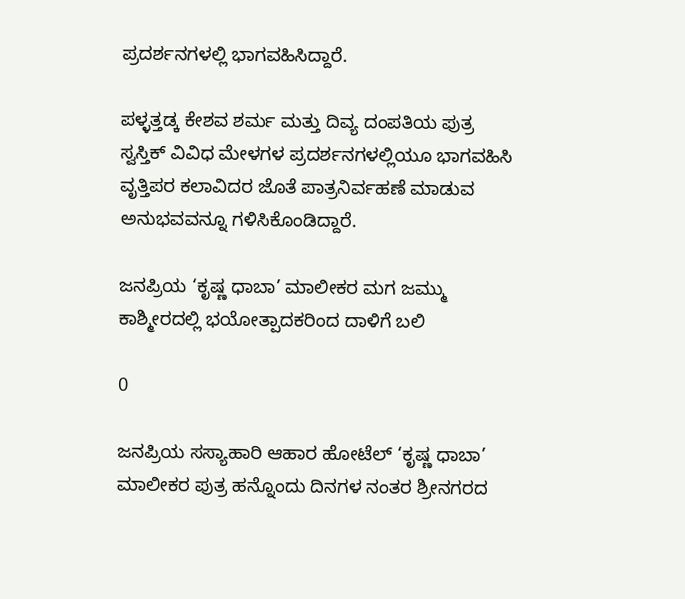ಪ್ರದರ್ಶನಗಳಲ್ಲಿ ಭಾಗವಹಿಸಿದ್ದಾರೆ.

ಪಳ್ಳತ್ತಡ್ಕ ಕೇಶವ ಶರ್ಮ ಮತ್ತು ದಿವ್ಯ ದಂಪತಿಯ ಪುತ್ರ ಸ್ವಸ್ತಿಕ್ ವಿವಿಧ ಮೇಳಗಳ ಪ್ರದರ್ಶನಗಳಲ್ಲಿಯೂ ಭಾಗವಹಿಸಿ ವೃತ್ತಿಪರ ಕಲಾವಿದರ ಜೊತೆ ಪಾತ್ರನಿರ್ವಹಣೆ ಮಾಡುವ ಅನುಭವವನ್ನೂ ಗಳಿಸಿಕೊಂಡಿದ್ದಾರೆ.

ಜನಪ್ರಿಯ ‘ಕೃಷ್ಣ ಧಾಬಾ’ ಮಾಲೀಕರ ಮಗ ಜಮ್ಮು ಕಾಶ್ಮೀರದಲ್ಲಿ ಭಯೋತ್ಪಾದಕರಿಂದ ದಾಳಿಗೆ ಬಲಿ

0

ಜನಪ್ರಿಯ ಸಸ್ಯಾಹಾರಿ ಆಹಾರ ಹೋಟೆಲ್ ‘ಕೃಷ್ಣ ಧಾಬಾ’ ಮಾಲೀಕರ ಪುತ್ರ ಹನ್ನೊಂದು ದಿನಗಳ ನಂತರ ಶ್ರೀನಗರದ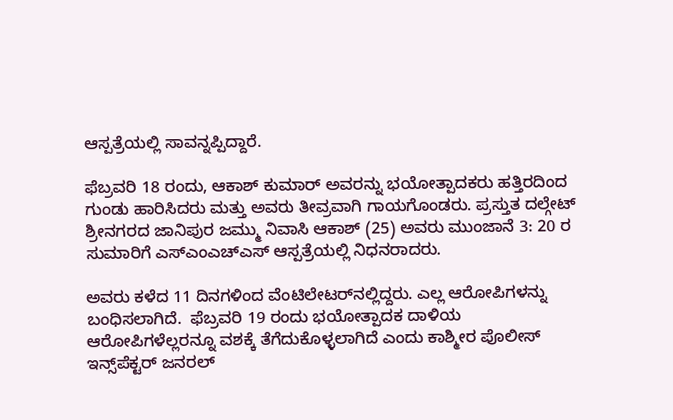ಆಸ್ಪತ್ರೆಯಲ್ಲಿ ಸಾವನ್ನಪ್ಪಿದ್ದಾರೆ.

ಫೆಬ್ರವರಿ 18 ರಂದು, ಆಕಾಶ್ ಕುಮಾರ್ ಅವರನ್ನು ಭಯೋತ್ಪಾದಕರು ಹತ್ತಿರದಿಂದ ಗುಂಡು ಹಾರಿಸಿದರು ಮತ್ತು ಅವರು ತೀವ್ರವಾಗಿ ಗಾಯಗೊಂಡರು. ಪ್ರಸ್ತುತ ದಲ್ಗೇಟ್ ಶ್ರೀನಗರದ ಜಾನಿಪುರ ಜಮ್ಮು ನಿವಾಸಿ ಆಕಾಶ್ (25) ಅವರು ಮುಂಜಾನೆ 3: 20 ರ ಸುಮಾರಿಗೆ ಎಸ್‌ಎಂಎಚ್‌ಎಸ್ ಆಸ್ಪತ್ರೆಯಲ್ಲಿ ನಿಧನರಾದರು.

ಅವರು ಕಳೆದ 11 ದಿನಗಳಿಂದ ವೆಂಟಿಲೇಟರ್‌ನಲ್ಲಿದ್ದರು. ಎಲ್ಲ ಆರೋಪಿಗಳನ್ನು ಬಂಧಿಸಲಾಗಿದೆ.  ಫೆಬ್ರವರಿ 19 ರಂದು ಭಯೋತ್ಪಾದಕ ದಾಳಿಯ ಆರೋಪಿಗಳೆಲ್ಲರನ್ನೂ ವಶಕ್ಕೆ ತೆಗೆದುಕೊಳ್ಳಲಾಗಿದೆ ಎಂದು ಕಾಶ್ಮೀರ ಪೊಲೀಸ್ ಇನ್ಸ್‌ಪೆಕ್ಟರ್ ಜನರಲ್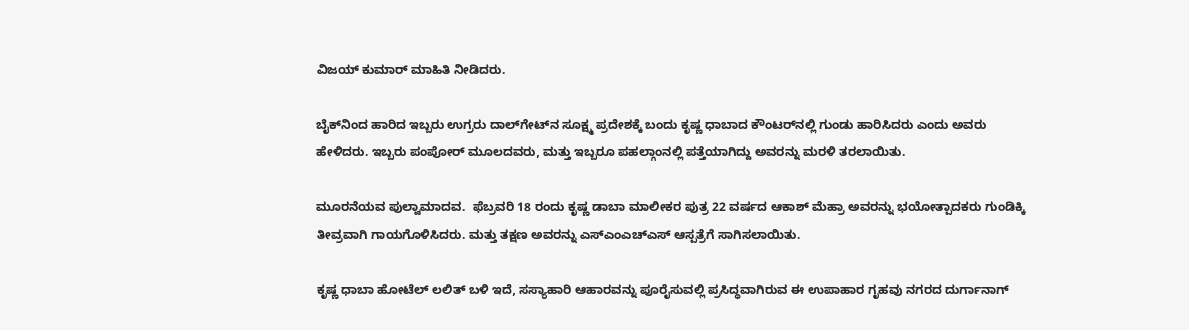ವಿಜಯ್ ಕುಮಾರ್ ಮಾಹಿತಿ ನೀಡಿದರು.

ಬೈಕ್‌ನಿಂದ ಹಾರಿದ ಇಬ್ಬರು ಉಗ್ರರು ದಾಲ್‌ಗೇಟ್‌ನ ಸೂಕ್ಷ್ಮ ಪ್ರದೇಶಕ್ಕೆ ಬಂದು ಕೃಷ್ಣ ಧಾಬಾದ ಕೌಂಟರ್‌ನಲ್ಲಿ ಗುಂಡು ಹಾರಿಸಿದರು ಎಂದು ಅವರು ಹೇಳಿದರು. ಇಬ್ಬರು ಪಂಪೋರ್ ಮೂಲದವರು, ಮತ್ತು ಇಬ್ಬರೂ ಪಹಲ್ಗಾಂನಲ್ಲಿ ಪತ್ತೆಯಾಗಿದ್ದು ಅವರನ್ನು ಮರಳಿ ತರಲಾಯಿತು.

ಮೂರನೆಯವ ಪುಲ್ವಾಮಾದವ.  ಫೆಬ್ರವರಿ 18 ರಂದು ಕೃಷ್ಣ ಡಾಬಾ ಮಾಲೀಕರ ಪುತ್ರ 22 ವರ್ಷದ ಆಕಾಶ್ ಮೆಹ್ರಾ ಅವರನ್ನು ಭಯೋತ್ಪಾದಕರು ಗುಂಡಿಕ್ಕಿ ತೀವ್ರವಾಗಿ ಗಾಯಗೊಳಿಸಿದರು. ಮತ್ತು ತಕ್ಷಣ ಅವರನ್ನು ಎಸ್‌ಎಂಎಚ್‌ಎಸ್ ಆಸ್ಪತ್ರೆಗೆ ಸಾಗಿಸಲಾಯಿತು.

ಕೃಷ್ಣ ಧಾಬಾ ಹೋಟೆಲ್ ಲಲಿತ್ ಬಳಿ ಇದೆ, ಸಸ್ಯಾಹಾರಿ ಆಹಾರವನ್ನು ಪೂರೈಸುವಲ್ಲಿ ಪ್ರಸಿದ್ಧವಾಗಿರುವ ಈ ಉಪಾಹಾರ ಗೃಹವು ನಗರದ ದುರ್ಗಾನಾಗ್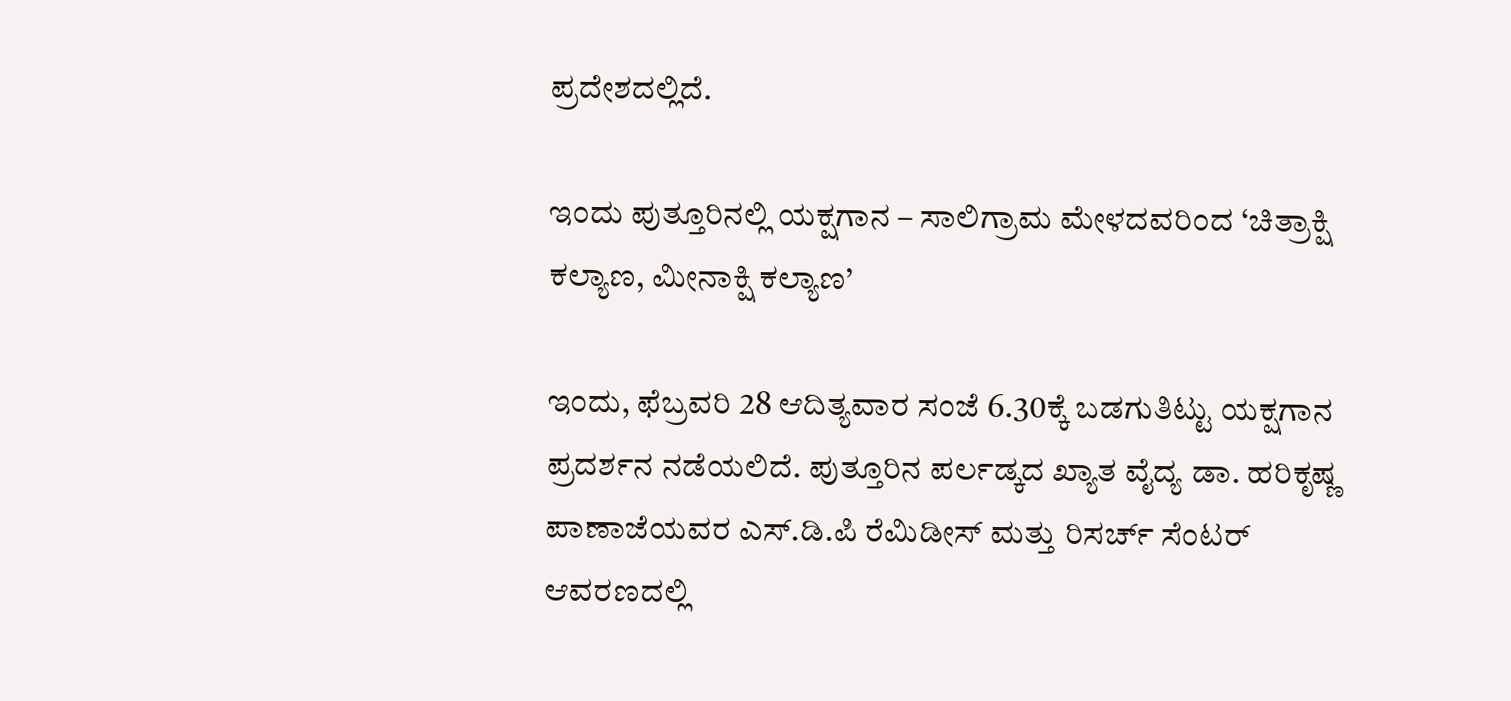ಪ್ರದೇಶದಲ್ಲಿದೆ.

ಇಂದು ಪುತ್ತೂರಿನಲ್ಲಿ ಯಕ್ಷಗಾನ – ಸಾಲಿಗ್ರಾಮ ಮೇಳದವರಿಂದ ‘ಚಿತ್ರಾಕ್ಷಿ ಕಲ್ಯಾಣ, ಮೀನಾಕ್ಷಿ ಕಲ್ಯಾಣ’

ಇಂದು, ಫೆಬ್ರವರಿ 28 ಆದಿತ್ಯವಾರ ಸಂಜೆ 6.30ಕ್ಕೆ ಬಡಗುತಿಟ್ಟು ಯಕ್ಷಗಾನ ಪ್ರದರ್ಶನ ನಡೆಯಲಿದೆ. ಪುತ್ತೂರಿನ ಪರ್ಲಡ್ಕದ ಖ್ಯಾತ ವೈದ್ಯ ಡಾ. ಹರಿಕೃಷ್ಣ ಪಾಣಾಜೆಯವರ ಎಸ್.ಡಿ.ಪಿ ರೆಮಿಡೀಸ್ ಮತ್ತು ರಿಸರ್ಚ್ ಸೆಂಟರ್ ಆವರಣದಲ್ಲಿ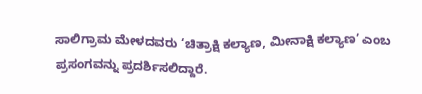ಸಾಲಿಗ್ರಾಮ ಮೇಳದವರು ‘ಚಿತ್ರಾಕ್ಷಿ ಕಲ್ಯಾಣ, ಮೀನಾಕ್ಷಿ ಕಲ್ಯಾಣ’ ಎಂಬ ಪ್ರಸಂಗವನ್ನು ಪ್ರದರ್ಶಿಸಲಿದ್ದಾರೆ.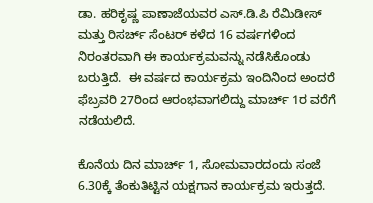ಡಾ. ಹರಿಕೃಷ್ಣ ಪಾಣಾಜೆಯವರ ಎಸ್.ಡಿ.ಪಿ ರೆಮಿಡೀಸ್ ಮತ್ತು ರಿಸರ್ಚ್ ಸೆಂಟರ್ ಕಳೆದ 16 ವರ್ಷಗಳಿಂದ ನಿರಂತರವಾಗಿ ಈ ಕಾರ್ಯಕ್ರಮವನ್ನು ನಡೆಸಿಕೊಂಡು ಬರುತ್ತಿದೆ.  ಈ ವರ್ಷದ ಕಾರ್ಯಕ್ರಮ ಇಂದಿನಿಂದ ಅಂದರೆ ಫೆಬ್ರವರಿ 27ರಿಂದ ಆರಂಭವಾಗಲಿದ್ದು ಮಾರ್ಚ್ 1ರ ವರೆಗೆ ನಡೆಯಲಿದೆ.

ಕೊನೆಯ ದಿನ ಮಾರ್ಚ್ 1, ಸೋಮವಾರದಂದು ಸಂಜೆ 6.30ಕ್ಕೆ ತೆಂಕುತಿಟ್ಟಿನ ಯಕ್ಷಗಾನ ಕಾರ್ಯಕ್ರಮ ಇರುತ್ತದೆ.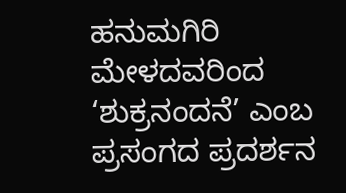ಹನುಮಗಿರಿ ಮೇಳದವರಿಂದ ‘ಶುಕ್ರನಂದನೆ’ ಎಂಬ ಪ್ರಸಂಗದ ಪ್ರದರ್ಶನ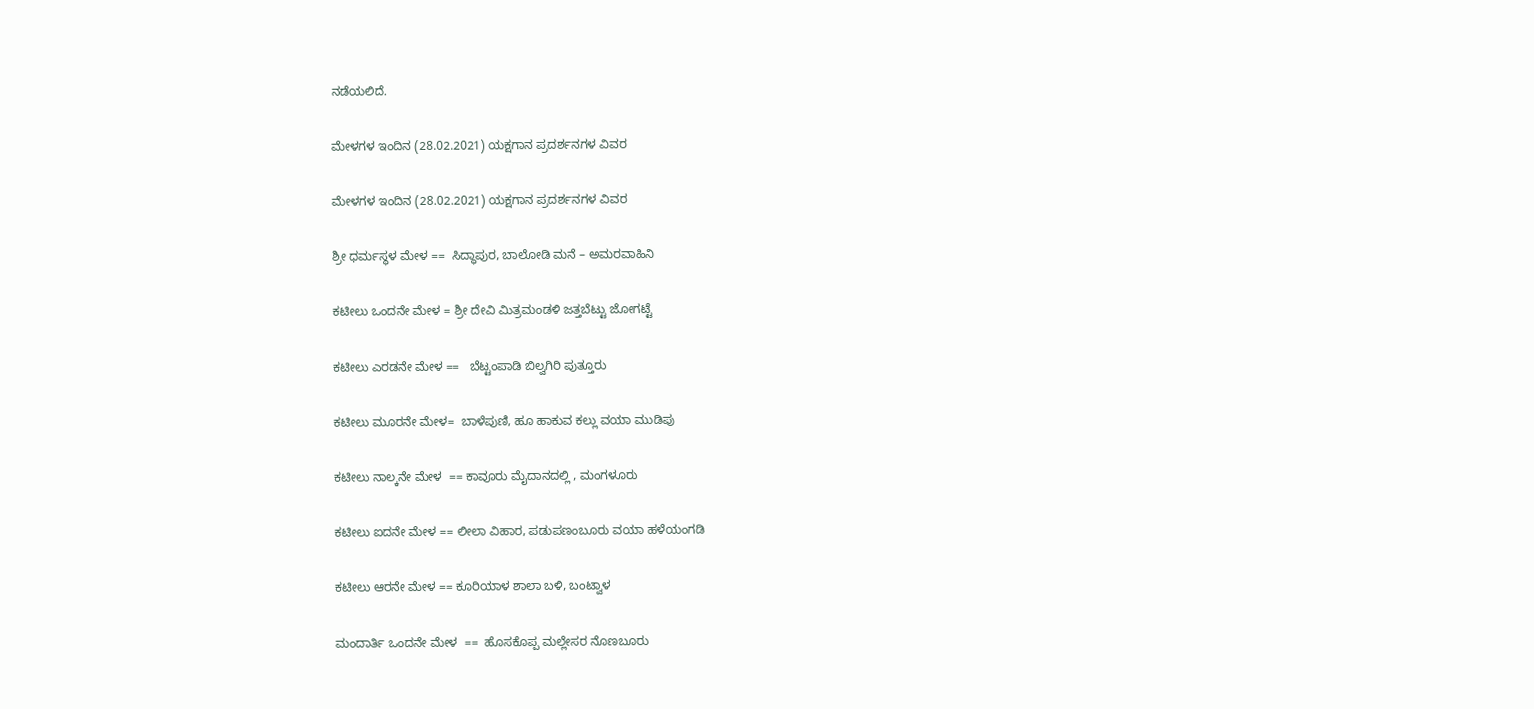ನಡೆಯಲಿದೆ.

ಮೇಳಗಳ ಇಂದಿನ (28.02.2021) ಯಕ್ಷಗಾನ ಪ್ರದರ್ಶನಗಳ ವಿವರ

ಮೇಳಗಳ ಇಂದಿನ (28.02.2021) ಯಕ್ಷಗಾನ ಪ್ರದರ್ಶನಗಳ ವಿವರ

ಶ್ರೀ ಧರ್ಮಸ್ಥಳ ಮೇಳ ==  ಸಿದ್ಧಾಪುರ, ಬಾಲೋಡಿ ಮನೆ – ಅಮರವಾಹಿನಿ

ಕಟೀಲು ಒಂದನೇ ಮೇಳ = ಶ್ರೀ ದೇವಿ ಮಿತ್ರಮಂಡಳಿ ಜತ್ತಬೆಟ್ಟು ಜೋಗಟ್ಟೆ

ಕಟೀಲು ಎರಡನೇ ಮೇಳ ==   ಬೆಟ್ಟಂಪಾಡಿ ಬಿಲ್ವಗಿರಿ ಪುತ್ತೂರು

ಕಟೀಲು ಮೂರನೇ ಮೇಳ=  ಬಾಳೆಪುಣಿ, ಹೂ ಹಾಕುವ ಕಲ್ಲು ವಯಾ ಮುಡಿಪು

ಕಟೀಲು ನಾಲ್ಕನೇ ಮೇಳ  == ಕಾವೂರು ಮೈದಾನದಲ್ಲಿ , ಮಂಗಳೂರು

ಕಟೀಲು ಐದನೇ ಮೇಳ == ಲೀಲಾ ವಿಹಾರ, ಪಡುಪಣಂಬೂರು ವಯಾ ಹಳೆಯಂಗಡಿ

ಕಟೀಲು ಆರನೇ ಮೇಳ == ಕೂರಿಯಾಳ ಶಾಲಾ ಬಳಿ, ಬಂಟ್ವಾಳ

ಮಂದಾರ್ತಿ ಒಂದನೇ ಮೇಳ  ==  ಹೊಸಕೊಪ್ಪ ಮಲ್ಲೇಸರ ನೊಣಬೂರು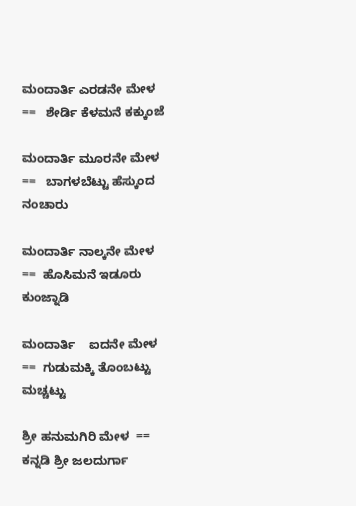ಮಂದಾರ್ತಿ ಎರಡನೇ ಮೇಳ   ==   ಶೇರ್ಡಿ ಕೆಳಮನೆ ಕಕ್ಕುಂಜೆ

ಮಂದಾರ್ತಿ ಮೂರನೇ ಮೇಳ  ==   ಬಾಗಳಬೆಟ್ಟು ಹೆಸ್ಕುಂದ ನಂಚಾರು

ಮಂದಾರ್ತಿ ನಾಲ್ಕನೇ ಮೇಳ   ==  ಹೊಸಿಮನೆ ಇಡೂರು ಕುಂಜ್ನಾಡಿ

ಮಂದಾರ್ತಿ    ಐದನೇ ಮೇಳ  ==  ಗುಡುಮಕ್ಕಿ ತೊಂಬಟ್ಟು ಮಚ್ಚಟ್ಟು

ಶ್ರೀ ಹನುಮಗಿರಿ ಮೇಳ  ==  ಕನ್ನಡಿ ಶ್ರೀ ಜಲದುರ್ಗಾ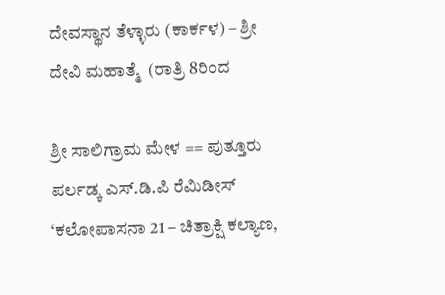ದೇವಸ್ಥಾನ ತೆಳ್ಳಾರು (ಕಾರ್ಕಳ) – ಶ್ರೀ ದೇವಿ ಮಹಾತ್ಮೆ  (ರಾತ್ರಿ 8ರಿಂದ

ಶ್ರೀ ಸಾಲಿಗ್ರಾಮ ಮೇಳ == ಪುತ್ತೂರು ಪರ್ಲಡ್ಕ ಎಸ್.ಡಿ.ಪಿ ರೆಮಿಡೀಸ್ ‘ಕಲೋಪಾಸನಾ 21 – ಚಿತ್ರಾಕ್ಷಿ ಕಲ್ಯಾಣ,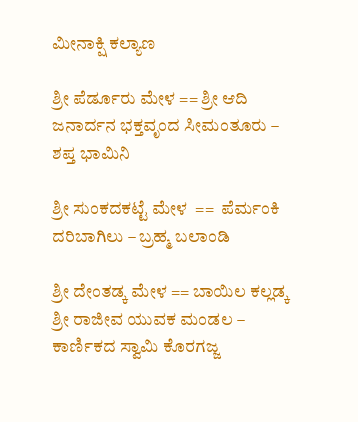ಮೀನಾಕ್ಷಿ ಕಲ್ಯಾಣ

ಶ್ರೀ ಪೆರ್ಡೂರು ಮೇಳ == ಶ್ರೀ ಆದಿ ಜನಾರ್ದನ ಭಕ್ತವೃಂದ ಸೀಮಂತೂರು – ಶಪ್ತ ಭಾಮಿನಿ

ಶ್ರೀ ಸುಂಕದಕಟ್ಟೆ ಮೇಳ  ==  ಪೆರ್ಮಂಕಿ ದರಿಬಾಗಿಲು – ಬ್ರಹ್ಮ ಬಲಾಂಡಿ

ಶ್ರೀ ದೇಂತಡ್ಕ ಮೇಳ == ಬಾಯಿಲ ಕಲ್ಲಡ್ಕ ಶ್ರೀ ರಾಜೀವ ಯುವಕ ಮಂಡಲ – ಕಾರ್ಣಿಕದ ಸ್ವಾಮಿ ಕೊರಗಜ್ಜ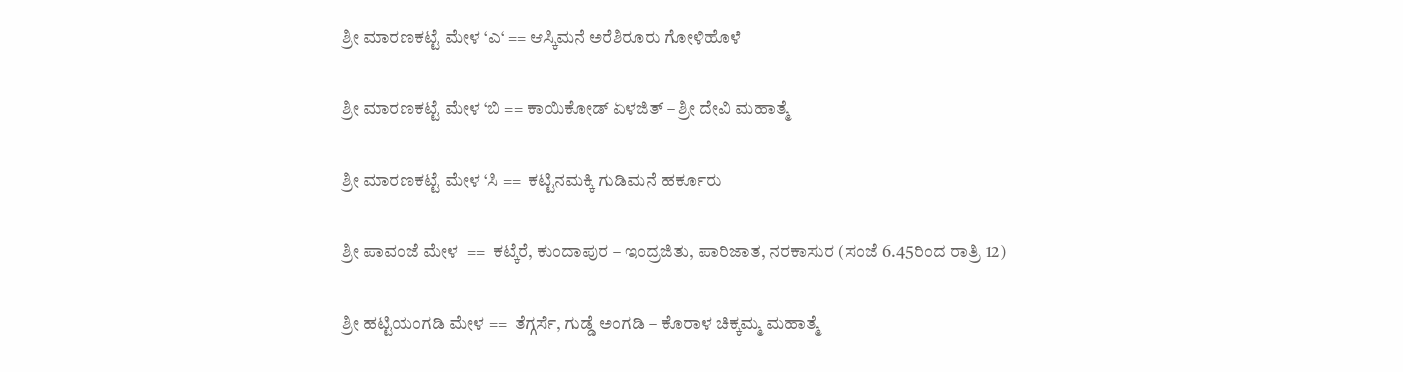ಶ್ರೀ ಮಾರಣಕಟ್ಟೆ ಮೇಳ ‘ಎ‘ == ಆಸ್ಕಿಮನೆ ಅರೆಶಿರೂರು ಗೋಳಿಹೊಳೆ

ಶ್ರೀ ಮಾರಣಕಟ್ಟೆ ಮೇಳ ‘ಬಿ == ಕಾಯಿಕೋಡ್ ಏಳಜಿತ್ – ಶ್ರೀ ದೇವಿ ಮಹಾತ್ಮೆ

ಶ್ರೀ ಮಾರಣಕಟ್ಟೆ ಮೇಳ ‘ಸಿ ==  ಕಟ್ಟಿನಮಕ್ಕಿ ಗುಡಿಮನೆ ಹರ್ಕೂರು

ಶ್ರೀ ಪಾವಂಜೆ ಮೇಳ  ==  ಕಟ್ಕೆರೆ, ಕುಂದಾಪುರ – ಇಂದ್ರಜಿತು, ಪಾರಿಜಾತ, ನರಕಾಸುರ (ಸಂಜೆ 6.45ರಿಂದ ರಾತ್ರಿ 12)

ಶ್ರೀ ಹಟ್ಟಿಯಂಗಡಿ ಮೇಳ ==  ತೆಗ್ಗರ್ಸೆ, ಗುಡ್ಡೆ ಅಂಗಡಿ – ಕೊರಾಳ ಚಿಕ್ಕಮ್ಮ ಮಹಾತ್ಮೆ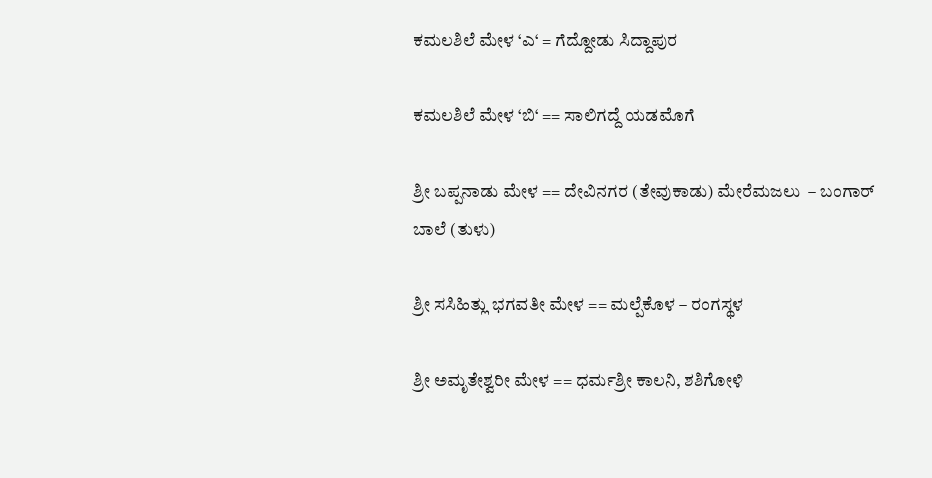ಕಮಲಶಿಲೆ ಮೇಳ ‘ಎ‘ = ಗೆದ್ದೋಡು ಸಿದ್ದಾಪುರ

ಕಮಲಶಿಲೆ ಮೇಳ ‘ಬಿ‘ == ಸಾಲಿಗದ್ದೆ ಯಡಮೊಗೆ

ಶ್ರೀ ಬಪ್ಪನಾಡು ಮೇಳ == ದೇವಿನಗರ (ತೇವುಕಾಡು) ಮೇರೆಮಜಲು  – ಬಂಗಾರ್ ಬಾಲೆ (ತುಳು)

ಶ್ರೀ ಸಸಿಹಿತ್ಲು ಭಗವತೀ ಮೇಳ == ಮಲ್ಪೆಕೊಳ – ರಂಗಸ್ಥಳ

ಶ್ರೀ ಅಮೃತೇಶ್ವರೀ ಮೇಳ == ಧರ್ಮಶ್ರೀ ಕಾಲನಿ, ಶಶಿಗೋಳಿ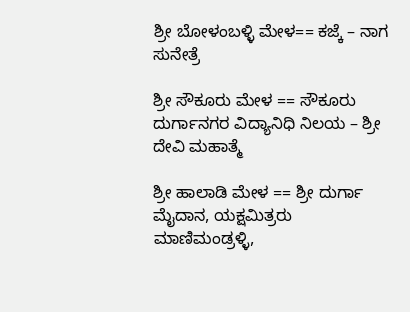ಶ್ರೀ ಬೋಳಂಬಳ್ಳಿ ಮೇಳ== ಕಜ್ಕೆ – ನಾಗ ಸುನೇತ್ರೆ

ಶ್ರೀ ಸೌಕೂರು ಮೇಳ == ಸೌಕೂರು ದುರ್ಗಾನಗರ ವಿದ್ಯಾನಿಧಿ ನಿಲಯ – ಶ್ರೀ ದೇವಿ ಮಹಾತ್ಮೆ

ಶ್ರೀ ಹಾಲಾಡಿ ಮೇಳ == ಶ್ರೀ ದುರ್ಗಾ ಮೈದಾನ, ಯಕ್ಷಮಿತ್ರರು ಮಾಣಿಮಂಡ್ರಳ್ಳಿ,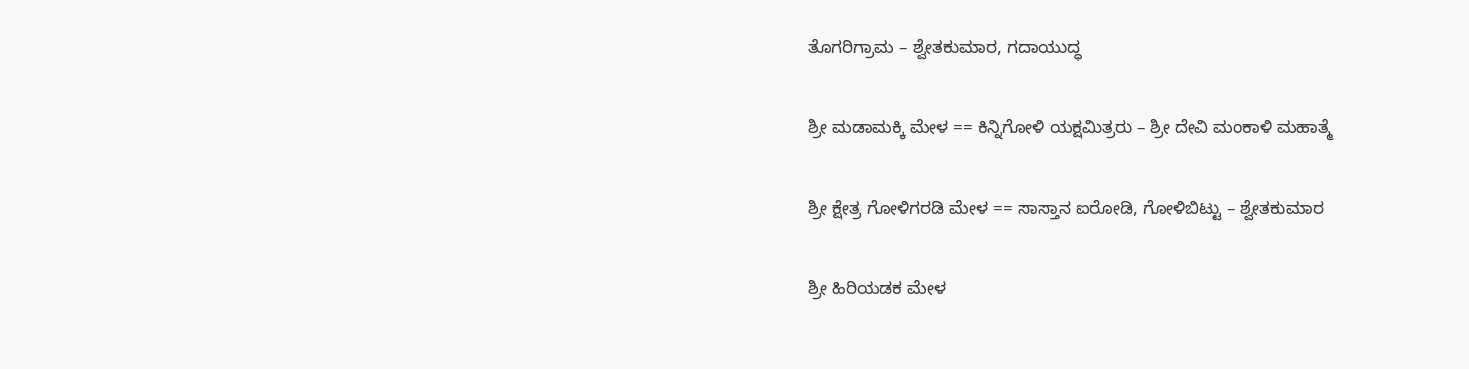ತೊಗರಿಗ್ರಾಮ – ಶ್ವೇತಕುಮಾರ, ಗದಾಯುದ್ಧ

ಶ್ರೀ ಮಡಾಮಕ್ಕಿ ಮೇಳ == ಕಿನ್ನಿಗೋಳಿ ಯಕ್ಷಮಿತ್ರರು – ಶ್ರೀ ದೇವಿ ಮಂಕಾಳಿ ಮಹಾತ್ಮೆ

ಶ್ರೀ ಕ್ಷೇತ್ರ ಗೋಳಿಗರಡಿ ಮೇಳ == ಸಾಸ್ತಾನ ಐರೋಡಿ, ಗೋಳಿಬಿಟ್ಟು – ಶ್ವೇತಕುಮಾರ

ಶ್ರೀ ಹಿರಿಯಡಕ ಮೇಳ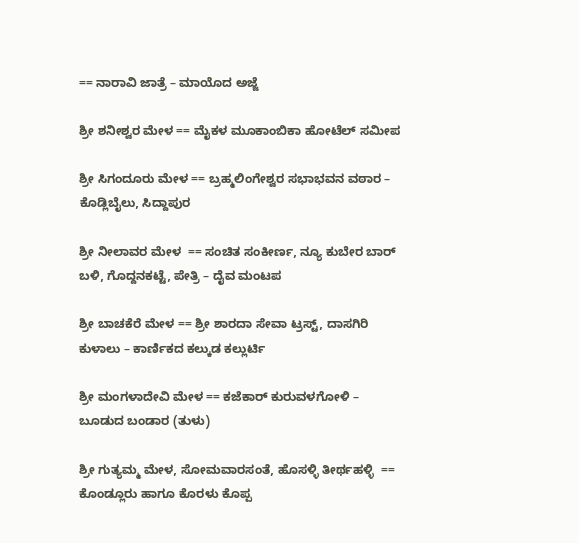== ನಾರಾವಿ ಜಾತ್ರೆ – ಮಾಯೊದ ಅಜ್ಜೆ

ಶ್ರೀ ಶನೀಶ್ವರ ಮೇಳ == ಮೈಕಳ ಮೂಕಾಂಬಿಕಾ ಹೋಟೆಲ್ ಸಮೀಪ

ಶ್ರೀ ಸಿಗಂದೂರು ಮೇಳ == ಬ್ರಹ್ಮಲಿಂಗೇಶ್ವರ ಸಭಾಭವನ ವಠಾರ – ಕೊಡ್ಲಿಬೈಲು, ಸಿದ್ದಾಪುರ

ಶ್ರೀ ನೀಲಾವರ ಮೇಳ  == ಸಂಚಿತ ಸಂಕೀರ್ಣ, ನ್ಯೂ ಕುಬೇರ ಬಾರ್ ಬಳಿ, ಗೊದ್ದನಕಟ್ಟೆ, ಪೇತ್ರಿ – ದೈವ ಮಂಟಪ

ಶ್ರೀ ಬಾಚಕೆರೆ ಮೇಳ == ಶ್ರೀ ಶಾರದಾ ಸೇವಾ ಟ್ರಸ್ಟ್, ದಾಸಗಿರಿ ಕುಳಾಲು – ಕಾರ್ಣಿಕದ ಕಲ್ಕುಡ ಕಲ್ಲುರ್ಟಿ

ಶ್ರೀ ಮಂಗಳಾದೇವಿ ಮೇಳ == ಕಜೆಕಾರ್ ಕುರುವಳಗೋಳಿ – ಬೂಡುದ ಬಂಡಾರ (ತುಳು)

ಶ್ರೀ ಗುತ್ಯಮ್ಮ ಮೇಳ, ಸೋಮವಾರಸಂತೆ, ಹೊಸಳ್ಳಿ ತೀರ್ಥಹಳ್ಳಿ  ==   ಕೊಂಡ್ಲೂರು ಹಾಗೂ ಕೊರಳು ಕೊಪ್ಪ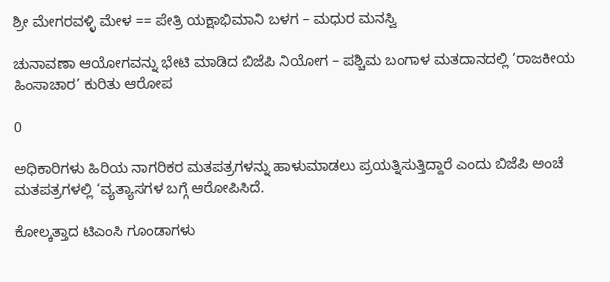ಶ್ರೀ ಮೇಗರವಳ್ಳಿ ಮೇಳ == ಪೇತ್ರಿ ಯಕ್ಷಾಭಿಮಾನಿ ಬಳಗ – ಮಧುರ ಮನಸ್ವಿ

ಚುನಾವಣಾ ಆಯೋಗವನ್ನು ಭೇಟಿ ಮಾಡಿದ ಬಿಜೆಪಿ ನಿಯೋಗ – ಪಶ್ಚಿಮ ಬಂಗಾಳ ಮತದಾನದಲ್ಲಿ ‘ರಾಜಕೀಯ ಹಿಂಸಾಚಾರ’ ಕುರಿತು ಆರೋಪ

0

ಅಧಿಕಾರಿಗಳು ಹಿರಿಯ ನಾಗರಿಕರ ಮತಪತ್ರಗಳನ್ನು ಹಾಳುಮಾಡಲು ಪ್ರಯತ್ನಿಸುತ್ತಿದ್ದಾರೆ ಎಂದು ಬಿಜೆಪಿ ಅಂಚೆ ಮತಪತ್ರಗಳಲ್ಲಿ ‘ವ್ಯತ್ಯಾಸಗಳ ಬಗ್ಗೆ ಆರೋಪಿಸಿದೆ.

ಕೋಲ್ಕತ್ತಾದ ಟಿಎಂಸಿ ಗೂಂಡಾಗಳು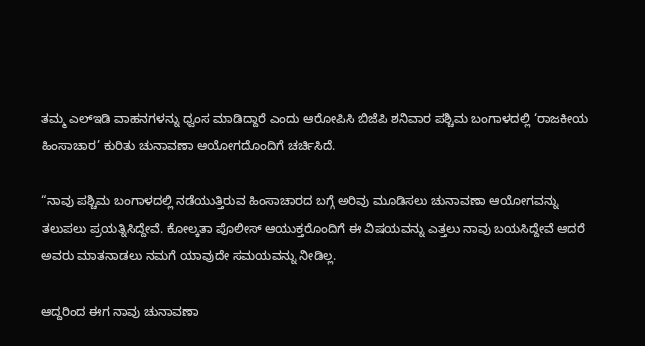ತಮ್ಮ ಎಲ್‌ಇಡಿ ವಾಹನಗಳನ್ನು ಧ್ವಂಸ ಮಾಡಿದ್ದಾರೆ ಎಂದು ಆರೋಪಿಸಿ ಬಿಜೆಪಿ ಶನಿವಾರ ಪಶ್ಚಿಮ ಬಂಗಾಳದಲ್ಲಿ ‘ರಾಜಕೀಯ ಹಿಂಸಾಚಾರ’ ಕುರಿತು ಚುನಾವಣಾ ಆಯೋಗದೊಂದಿಗೆ ಚರ್ಚಿಸಿದೆ.

“ನಾವು ಪಶ್ಚಿಮ ಬಂಗಾಳದಲ್ಲಿ ನಡೆಯುತ್ತಿರುವ ಹಿಂಸಾಚಾರದ ಬಗ್ಗೆ ಅರಿವು ಮೂಡಿಸಲು ಚುನಾವಣಾ ಆಯೋಗವನ್ನು ತಲುಪಲು ಪ್ರಯತ್ನಿಸಿದ್ದೇವೆ. ಕೋಲ್ಕತಾ ಪೊಲೀಸ್ ಆಯುಕ್ತರೊಂದಿಗೆ ಈ ವಿಷಯವನ್ನು ಎತ್ತಲು ನಾವು ಬಯಸಿದ್ದೇವೆ ಆದರೆ ಅವರು ಮಾತನಾಡಲು ನಮಗೆ ಯಾವುದೇ ಸಮಯವನ್ನು ನೀಡಿಲ್ಲ.

ಆದ್ದರಿಂದ ಈಗ ನಾವು ಚುನಾವಣಾ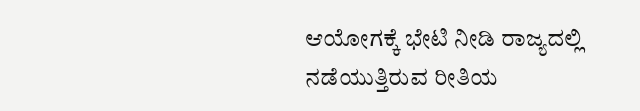ಆಯೋಗಕ್ಕೆ ಭೇಟಿ ನೀಡಿ ರಾಜ್ಯದಲ್ಲಿ ನಡೆಯುತ್ತಿರುವ ರೀತಿಯ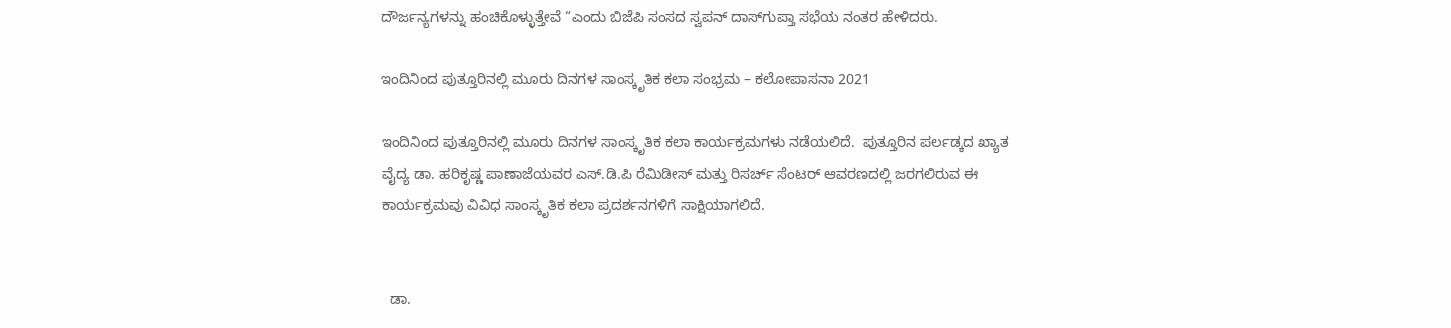ದೌರ್ಜನ್ಯಗಳನ್ನು ಹಂಚಿಕೊಳ್ಳುತ್ತೇವೆ “ಎಂದು ಬಿಜೆಪಿ ಸಂಸದ ಸ್ವಪನ್ ದಾಸ್‌ಗುಪ್ತಾ ಸಭೆಯ ನಂತರ ಹೇಳಿದರು.

ಇಂದಿನಿಂದ ಪುತ್ತೂರಿನಲ್ಲಿ ಮೂರು ದಿನಗಳ ಸಾಂಸ್ಕೃತಿಕ ಕಲಾ ಸಂಭ್ರಮ – ಕಲೋಪಾಸನಾ 2021

ಇಂದಿನಿಂದ ಪುತ್ತೂರಿನಲ್ಲಿ ಮೂರು ದಿನಗಳ ಸಾಂಸ್ಕೃತಿಕ ಕಲಾ ಕಾರ್ಯಕ್ರಮಗಳು ನಡೆಯಲಿದೆ.  ಪುತ್ತೂರಿನ ಪರ್ಲಡ್ಕದ ಖ್ಯಾತ ವೈದ್ಯ ಡಾ. ಹರಿಕೃಷ್ಣ ಪಾಣಾಜೆಯವರ ಎಸ್.ಡಿ.ಪಿ ರೆಮಿಡೀಸ್ ಮತ್ತು ರಿಸರ್ಚ್ ಸೆಂಟರ್ ಆವರಣದಲ್ಲಿ ಜರಗಲಿರುವ ಈ ಕಾರ್ಯಕ್ರಮವು ವಿವಿಧ ಸಾಂಸ್ಕೃತಿಕ ಕಲಾ ಪ್ರದರ್ಶನಗಳಿಗೆ ಸಾಕ್ಷಿಯಾಗಲಿದೆ.


  ಡಾ.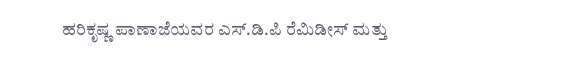ಹರಿಕೃಷ್ಣ ಪಾಣಾಜೆಯವರ ಎಸ್.ಡಿ.ಪಿ ರೆಮಿಡೀಸ್ ಮತ್ತು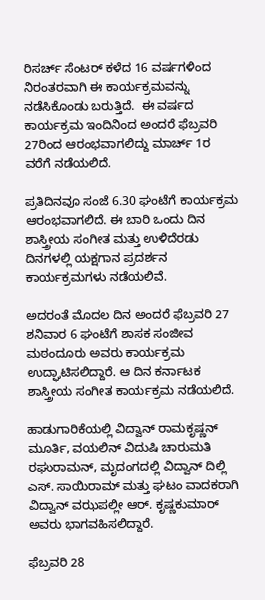ರಿಸರ್ಚ್ ಸೆಂಟರ್ ಕಳೆದ 16 ವರ್ಷಗಳಿಂದ ನಿರಂತರವಾಗಿ ಈ ಕಾರ್ಯಕ್ರಮವನ್ನು ನಡೆಸಿಕೊಂಡು ಬರುತ್ತಿದೆ.  ಈ ವರ್ಷದ ಕಾರ್ಯಕ್ರಮ ಇಂದಿನಿಂದ ಅಂದರೆ ಫೆಬ್ರವರಿ 27ರಿಂದ ಆರಂಭವಾಗಲಿದ್ದು ಮಾರ್ಚ್ 1ರ ವರೆಗೆ ನಡೆಯಲಿದೆ.

ಪ್ರತಿದಿನವೂ ಸಂಜೆ 6.30 ಘಂಟೆಗೆ ಕಾರ್ಯಕ್ರಮ ಆರಂಭವಾಗಲಿದೆ. ಈ ಬಾರಿ ಒಂದು ದಿನ ಶಾಸ್ತ್ರೀಯ ಸಂಗೀತ ಮತ್ತು ಉಳಿದೆರಡು ದಿನಗಳಲ್ಲಿ ಯಕ್ಷಗಾನ ಪ್ರದರ್ಶನ ಕಾರ್ಯಕ್ರಮಗಳು ನಡೆಯಲಿವೆ.

ಅದರಂತೆ ಮೊದಲ ದಿನ ಅಂದರೆ ಫೆಬ್ರವರಿ 27 ಶನಿವಾರ 6 ಘಂಟೆಗೆ ಶಾಸಕ ಸಂಜೀವ ಮಠಂದೂರು ಅವರು ಕಾರ್ಯಕ್ರಮ ಉದ್ಘಾಟಿಸಲಿದ್ದಾರೆ. ಆ ದಿನ ಕರ್ನಾಟಕ ಶಾಸ್ತ್ರೀಯ ಸಂಗೀತ ಕಾರ್ಯಕ್ರಮ ನಡೆಯಲಿದೆ.

ಹಾಡುಗಾರಿಕೆಯಲ್ಲಿ ವಿದ್ವಾನ್ ರಾಮಕೃಷ್ಣನ್ ಮೂರ್ತಿ, ವಯಲಿನ್ ವಿದುಷಿ ಚಾರುಮತಿ ರಘುರಾಮನ್, ಮೃದಂಗದಲ್ಲಿ ವಿದ್ವಾನ್ ದಿಲ್ಲಿ ಎಸ್. ಸಾಯಿರಾಮ್ ಮತ್ತು ಘಟಂ ವಾದಕರಾಗಿ ವಿದ್ವಾನ್ ವಝಪಲ್ಲೀ ಆರ್. ಕೃಷ್ಣಕುಮಾರ್ ಅವರು ಭಾಗವಹಿಸಲಿದ್ದಾರೆ.

ಫೆಬ್ರವರಿ 28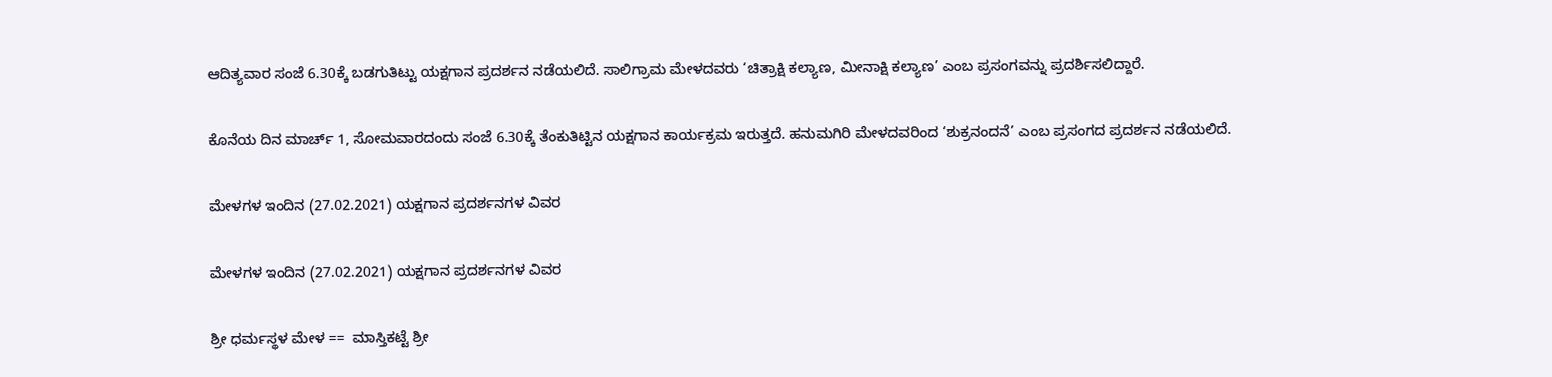ಆದಿತ್ಯವಾರ ಸಂಜೆ 6.30ಕ್ಕೆ ಬಡಗುತಿಟ್ಟು ಯಕ್ಷಗಾನ ಪ್ರದರ್ಶನ ನಡೆಯಲಿದೆ. ಸಾಲಿಗ್ರಾಮ ಮೇಳದವರು ‘ಚಿತ್ರಾಕ್ಷಿ ಕಲ್ಯಾಣ, ಮೀನಾಕ್ಷಿ ಕಲ್ಯಾಣ’ ಎಂಬ ಪ್ರಸಂಗವನ್ನು ಪ್ರದರ್ಶಿಸಲಿದ್ದಾರೆ.

ಕೊನೆಯ ದಿನ ಮಾರ್ಚ್ 1, ಸೋಮವಾರದಂದು ಸಂಜೆ 6.30ಕ್ಕೆ ತೆಂಕುತಿಟ್ಟಿನ ಯಕ್ಷಗಾನ ಕಾರ್ಯಕ್ರಮ ಇರುತ್ತದೆ. ಹನುಮಗಿರಿ ಮೇಳದವರಿಂದ ‘ಶುಕ್ರನಂದನೆ’ ಎಂಬ ಪ್ರಸಂಗದ ಪ್ರದರ್ಶನ ನಡೆಯಲಿದೆ.

ಮೇಳಗಳ ಇಂದಿನ (27.02.2021) ಯಕ್ಷಗಾನ ಪ್ರದರ್ಶನಗಳ ವಿವರ

ಮೇಳಗಳ ಇಂದಿನ (27.02.2021) ಯಕ್ಷಗಾನ ಪ್ರದರ್ಶನಗಳ ವಿವರ

ಶ್ರೀ ಧರ್ಮಸ್ಥಳ ಮೇಳ ==  ಮಾಸ್ತಿಕಟ್ಟೆ ಶ್ರೀ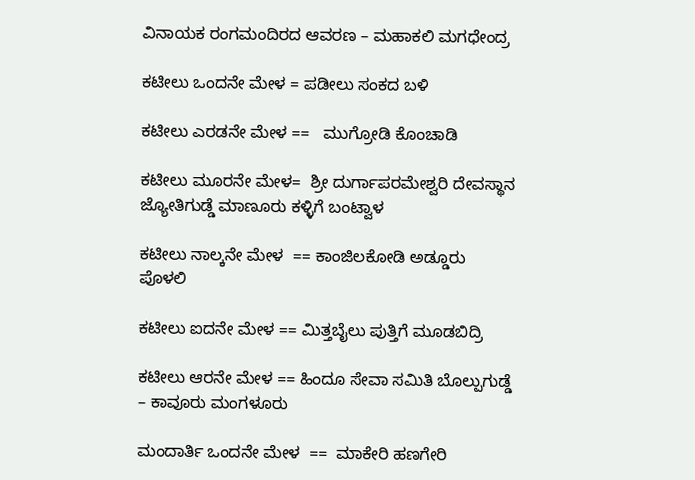ವಿನಾಯಕ ರಂಗಮಂದಿರದ ಆವರಣ – ಮಹಾಕಲಿ ಮಗಧೇಂದ್ರ

ಕಟೀಲು ಒಂದನೇ ಮೇಳ = ಪಡೀಲು ಸಂಕದ ಬಳಿ

ಕಟೀಲು ಎರಡನೇ ಮೇಳ ==   ಮುಗ್ರೋಡಿ ಕೊಂಚಾಡಿ

ಕಟೀಲು ಮೂರನೇ ಮೇಳ=  ಶ್ರೀ ದುರ್ಗಾಪರಮೇಶ್ವರಿ ದೇವಸ್ಥಾನ ಜ್ಯೋತಿಗುಡ್ಡೆ ಮಾಣೂರು ಕಳ್ಳಿಗೆ ಬಂಟ್ವಾಳ

ಕಟೀಲು ನಾಲ್ಕನೇ ಮೇಳ  == ಕಾಂಜಿಲಕೋಡಿ ಅಡ್ಡೂರು ಪೊಳಲಿ

ಕಟೀಲು ಐದನೇ ಮೇಳ == ಮಿತ್ತಬೈಲು ಪುತ್ತಿಗೆ ಮೂಡಬಿದ್ರಿ

ಕಟೀಲು ಆರನೇ ಮೇಳ == ಹಿಂದೂ ಸೇವಾ ಸಮಿತಿ ಬೊಲ್ಪುಗುಡ್ಡೆ – ಕಾವೂರು ಮಂಗಳೂರು

ಮಂದಾರ್ತಿ ಒಂದನೇ ಮೇಳ  ==  ಮಾಕೇರಿ ಹಣಗೇರಿ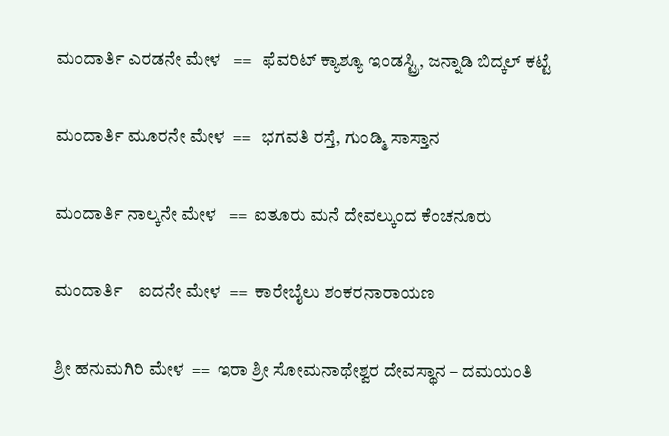ಮಂದಾರ್ತಿ ಎರಡನೇ ಮೇಳ   ==   ಫೆವರಿಟ್ ಕ್ಯಾಶ್ಯೂ ಇಂಡಸ್ಟ್ರಿ, ಜನ್ನಾಡಿ ಬಿದ್ಕಲ್ ಕಟ್ಟೆ

ಮಂದಾರ್ತಿ ಮೂರನೇ ಮೇಳ  ==   ಭಗವತಿ ರಸ್ತೆ, ಗುಂಡ್ಮಿ ಸಾಸ್ತಾನ

ಮಂದಾರ್ತಿ ನಾಲ್ಕನೇ ಮೇಳ   ==  ಐತೂರು ಮನೆ ದೇವಲ್ಕುಂದ ಕೆಂಚನೂರು

ಮಂದಾರ್ತಿ    ಐದನೇ ಮೇಳ  ==  ಕಾರೇಬೈಲು ಶಂಕರನಾರಾಯಣ

ಶ್ರೀ ಹನುಮಗಿರಿ ಮೇಳ  ==  ಇರಾ ಶ್ರೀ ಸೋಮನಾಥೇಶ್ವರ ದೇವಸ್ಥಾನ – ದಮಯಂತಿ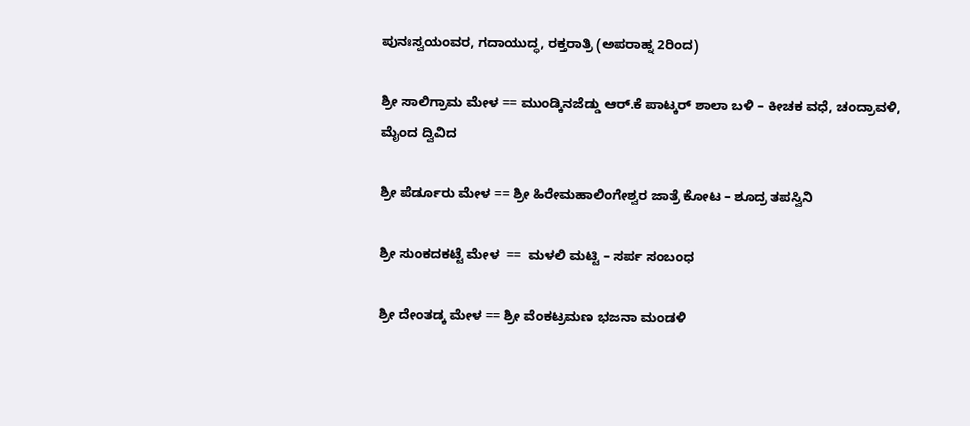ಪುನಃಸ್ವಯಂವರ, ಗದಾಯುದ್ಧ, ರಕ್ತರಾತ್ರಿ (ಅಪರಾಹ್ನ 2ರಿಂದ)

ಶ್ರೀ ಸಾಲಿಗ್ರಾಮ ಮೇಳ == ಮುಂಡ್ಕಿನಜೆಡ್ಡು ಆರ್.ಕೆ ಪಾಟ್ಕರ್ ಶಾಲಾ ಬಳಿ – ಕೀಚಕ ವಧೆ, ಚಂದ್ರಾವಳಿ, ಮೈಂದ ದ್ವಿವಿದ

ಶ್ರೀ ಪೆರ್ಡೂರು ಮೇಳ == ಶ್ರೀ ಹಿರೇಮಹಾಲಿಂಗೇಶ್ವರ ಜಾತ್ರೆ ಕೋಟ – ಶೂದ್ರ ತಪಸ್ವಿನಿ

ಶ್ರೀ ಸುಂಕದಕಟ್ಟೆ ಮೇಳ  ==  ಮಳಲಿ ಮಟ್ಟಿ – ಸರ್ಪ ಸಂಬಂಧ

ಶ್ರೀ ದೇಂತಡ್ಕ ಮೇಳ == ಶ್ರೀ ವೆಂಕಟ್ರಮಣ ಭಜನಾ ಮಂಡಳಿ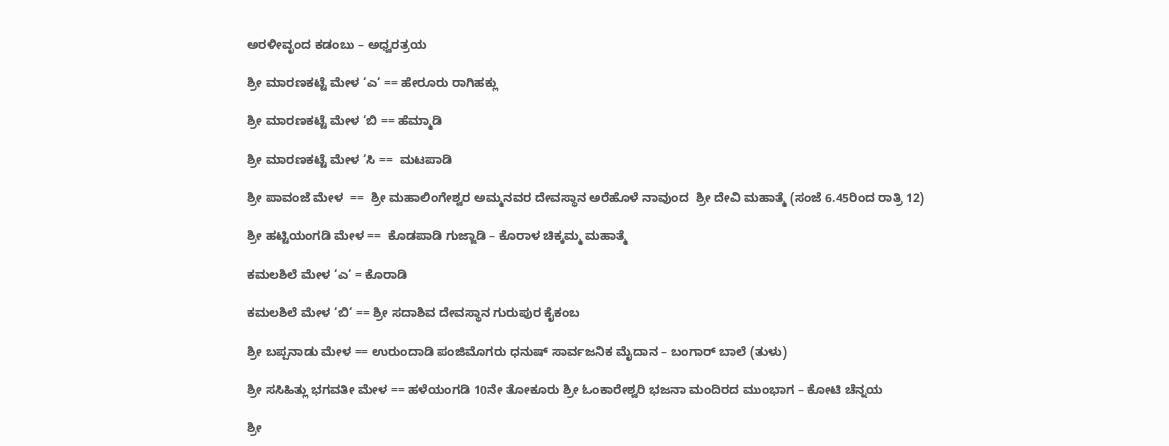ಅರಳೀವೃಂದ ಕಡಂಬು – ಅಧ್ವರತ್ರಯ

ಶ್ರೀ ಮಾರಣಕಟ್ಟೆ ಮೇಳ ‘ಎ‘ == ಹೇರೂರು ರಾಗಿಹಕ್ಲು

ಶ್ರೀ ಮಾರಣಕಟ್ಟೆ ಮೇಳ ‘ಬಿ == ಹೆಮ್ಮಾಡಿ

ಶ್ರೀ ಮಾರಣಕಟ್ಟೆ ಮೇಳ ‘ಸಿ ==  ಮಟಪಾಡಿ

ಶ್ರೀ ಪಾವಂಜೆ ಮೇಳ  ==  ಶ್ರೀ ಮಹಾಲಿಂಗೇಶ್ವರ ಅಮ್ಮನವರ ದೇವಸ್ಥಾನ ಅರೆಹೊಳೆ ನಾವುಂದ  ಶ್ರೀ ದೇವಿ ಮಹಾತ್ಮೆ (ಸಂಜೆ 6.45ರಿಂದ ರಾತ್ರಿ 12)

ಶ್ರೀ ಹಟ್ಟಿಯಂಗಡಿ ಮೇಳ ==  ಕೊಡಪಾಡಿ ಗುಜ್ಜಾಡಿ – ಕೊರಾಳ ಚಿಕ್ಕಮ್ಮ ಮಹಾತ್ಮೆ

ಕಮಲಶಿಲೆ ಮೇಳ ‘ಎ‘ = ಕೊರಾಡಿ

ಕಮಲಶಿಲೆ ಮೇಳ ‘ಬಿ‘ == ಶ್ರೀ ಸದಾಶಿವ ದೇವಸ್ಥಾನ ಗುರುಪುರ ಕೈಕಂಬ

ಶ್ರೀ ಬಪ್ಪನಾಡು ಮೇಳ == ಉರುಂದಾಡಿ ಪಂಜಿಮೊಗರು ಧನುಷ್ ಸಾರ್ವಜನಿಕ ಮೈದಾನ – ಬಂಗಾರ್ ಬಾಲೆ (ತುಳು)

ಶ್ರೀ ಸಸಿಹಿತ್ಲು ಭಗವತೀ ಮೇಳ == ಹಳೆಯಂಗಡಿ 10ನೇ ತೋಕೂರು ಶ್ರೀ ಓಂಕಾರೇಶ್ವರಿ ಭಜನಾ ಮಂದಿರದ ಮುಂಭಾಗ – ಕೋಟಿ ಚೆನ್ನಯ

ಶ್ರೀ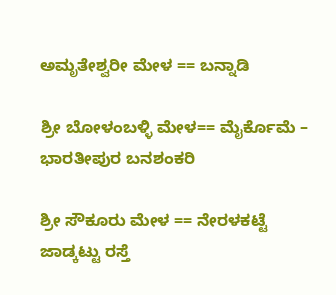ಅಮೃತೇಶ್ವರೀ ಮೇಳ == ಬನ್ನಾಡಿ

ಶ್ರೀ ಬೋಳಂಬಳ್ಳಿ ಮೇಳ== ಮೈರ್ಕೊಮೆ – ಭಾರತೀಪುರ ಬನಶಂಕರಿ

ಶ್ರೀ ಸೌಕೂರು ಮೇಳ == ನೇರಳಕಟ್ಟೆ ಜಾಡ್ಕಟ್ಟು ರಸ್ತೆ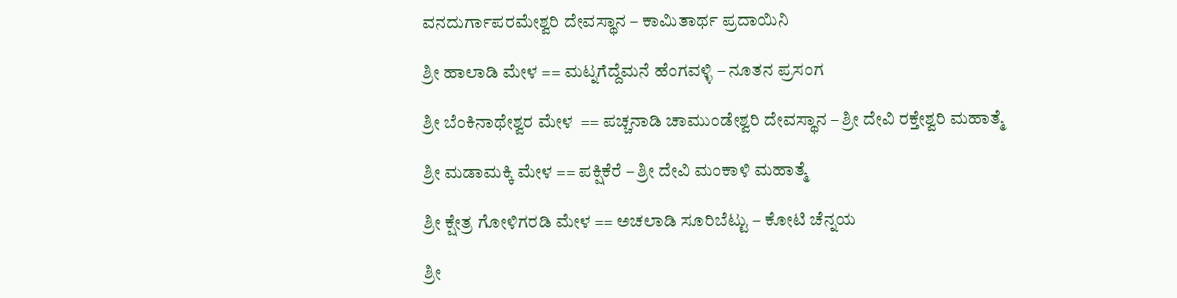ವನದುರ್ಗಾಪರಮೇಶ್ವರಿ ದೇವಸ್ಥಾನ – ಕಾಮಿತಾರ್ಥ ಪ್ರದಾಯಿನಿ

ಶ್ರೀ ಹಾಲಾಡಿ ಮೇಳ == ಮಟ್ನಗೆದ್ದೆಮನೆ ಹೆಂಗವಳ್ಳಿ – ನೂತನ ಪ್ರಸಂಗ

ಶ್ರೀ ಬೆಂಕಿನಾಥೇಶ್ವರ ಮೇಳ  == ಪಚ್ಚನಾಡಿ ಚಾಮುಂಡೇಶ್ವರಿ ದೇವಸ್ಥಾನ – ಶ್ರೀ ದೇವಿ ರಕ್ತೇಶ್ವರಿ ಮಹಾತ್ಮೆ

ಶ್ರೀ ಮಡಾಮಕ್ಕಿ ಮೇಳ == ಪಕ್ಷಿಕೆರೆ – ಶ್ರೀ ದೇವಿ ಮಂಕಾಳಿ ಮಹಾತ್ಮೆ

ಶ್ರೀ ಕ್ಷೇತ್ರ ಗೋಳಿಗರಡಿ ಮೇಳ == ಅಚಲಾಡಿ ಸೂರಿಬೆಟ್ಟು – ಕೋಟಿ ಚೆನ್ನಯ

ಶ್ರೀ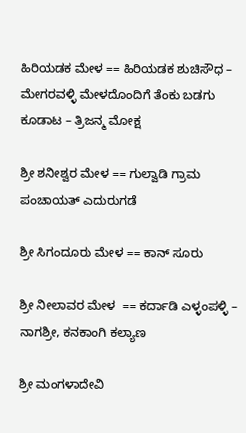ಹಿರಿಯಡಕ ಮೇಳ == ಹಿರಿಯಡಕ ಶುಚಿಸೌಧ – ಮೇಗರವಳ್ಳಿ ಮೇಳದೊಂದಿಗೆ ತೆಂಕು ಬಡಗು ಕೂಡಾಟ – ತ್ರಿಜನ್ಮ ಮೋಕ್ಷ

ಶ್ರೀ ಶನೀಶ್ವರ ಮೇಳ == ಗುಲ್ವಾಡಿ ಗ್ರಾಮ ಪಂಚಾಯತ್ ಎದುರುಗಡೆ

ಶ್ರೀ ಸಿಗಂದೂರು ಮೇಳ == ಕಾನ್ ಸೂರು

ಶ್ರೀ ನೀಲಾವರ ಮೇಳ  == ಕರ್ದಾಡಿ ಎಳ್ಳಂಪಳ್ಳಿ – ನಾಗಶ್ರೀ, ಕನಕಾಂಗಿ ಕಲ್ಯಾಣ

ಶ್ರೀ ಮಂಗಳಾದೇವಿ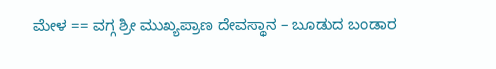ಮೇಳ == ವಗ್ಗ ಶ್ರೀ ಮುಖ್ಯಪ್ರಾಣ ದೇವಸ್ಥಾನ – ಬೂಡುದ ಬಂಡಾರ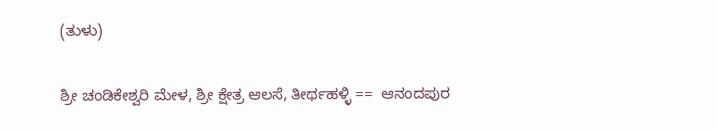(ತುಳು)

ಶ್ರೀ ಚಂಡಿಕೇಶ್ವರಿ ಮೇಳ, ಶ್ರೀ ಕ್ಷೇತ್ರ ಆಲಸೆ, ತೀರ್ಥಹಳ್ಳಿ ==  ಆನಂದಪುರ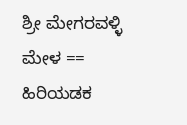ಶ್ರೀ ಮೇಗರವಳ್ಳಿ ಮೇಳ == ಹಿರಿಯಡಕ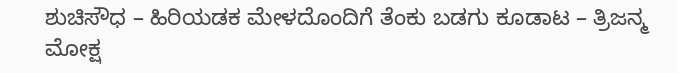ಶುಚಿಸೌಧ – ಹಿರಿಯಡಕ ಮೇಳದೊಂದಿಗೆ ತೆಂಕು ಬಡಗು ಕೂಡಾಟ – ತ್ರಿಜನ್ಮ ಮೋಕ್ಷ